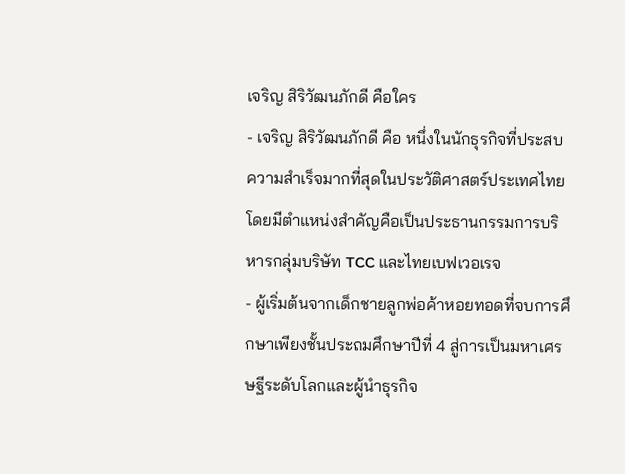เจริญ สิริวัฒนภักดี คือใคร
- เจริญ สิริวัฒนภักดี คือ หนึ่งในนักธุรกิจที่ประสบความสำเร็จมากที่สุดในประวัติศาสตร์ประเทศไทย โดยมีตำแหน่งสำคัญคือเป็นประธานกรรมการบริหารกลุ่มบริษัท TCC และไทยเบฟเวอเรจ
- ผู้เริ่มต้นจากเด็กชายลูกพ่อค้าหอยทอดที่จบการศึกษาเพียงชั้นประถมศึกษาปีที่ 4 สู่การเป็นมหาเศรษฐีระดับโลกและผู้นำธุรกิจ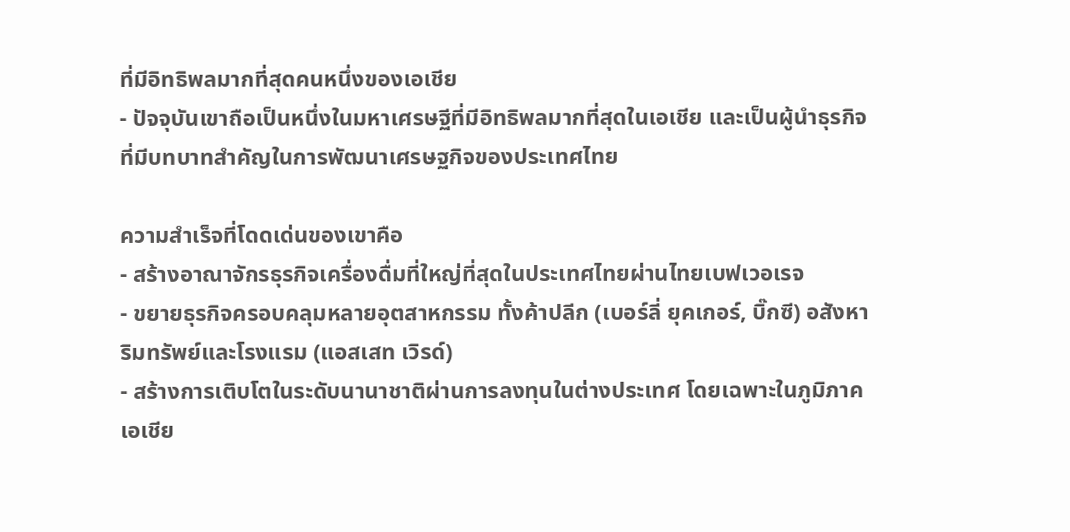ที่มีอิทธิพลมากที่สุดคนหนึ่งของเอเชีย
- ปัจจุบันเขาถือเป็นหนึ่งในมหาเศรษฐีที่มีอิทธิพลมากที่สุดในเอเชีย และเป็นผู้นำธุรกิจที่มีบทบาทสำคัญในการพัฒนาเศรษฐกิจของประเทศไทย

ความสำเร็จที่โดดเด่นของเขาคือ
- สร้างอาณาจักรธุรกิจเครื่องดื่มที่ใหญ่ที่สุดในประเทศไทยผ่านไทยเบฟเวอเรจ
- ขยายธุรกิจครอบคลุมหลายอุตสาหกรรม ทั้งค้าปลีก (เบอร์ลี่ ยุคเกอร์, บิ๊กซี) อสังหาริมทรัพย์และโรงแรม (แอสเสท เวิรด์)
- สร้างการเติบโตในระดับนานาชาติผ่านการลงทุนในต่างประเทศ โดยเฉพาะในภูมิภาคเอเชีย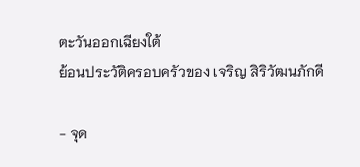ตะวันออกเฉียงใต้
ย้อนประวัติครอบครัวของ เจริญ สิริวัฒนภักดี

- จุด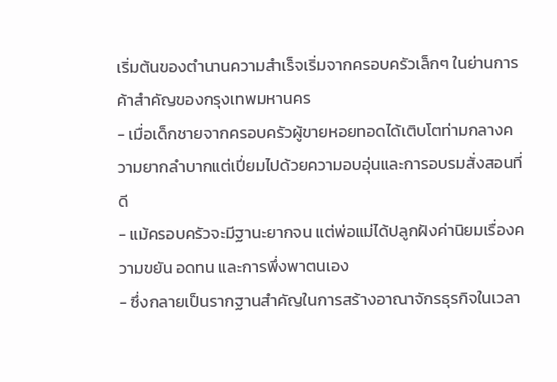เริ่มต้นของตำนานความสำเร็จเริ่มจากครอบครัวเล็กๆ ในย่านการค้าสำคัญของกรุงเทพมหานคร
- เมื่อเด็กชายจากครอบครัวผู้ขายหอยทอดได้เติบโตท่ามกลางความยากลำบากแต่เปี่ยมไปด้วยความอบอุ่นและการอบรมสั่งสอนที่ดี
- แม้ครอบครัวจะมีฐานะยากจน แต่พ่อแม่ได้ปลูกฝังค่านิยมเรื่องความขยัน อดทน และการพึ่งพาตนเอง
- ซึ่งกลายเป็นรากฐานสำคัญในการสร้างอาณาจักรธุรกิจในเวลา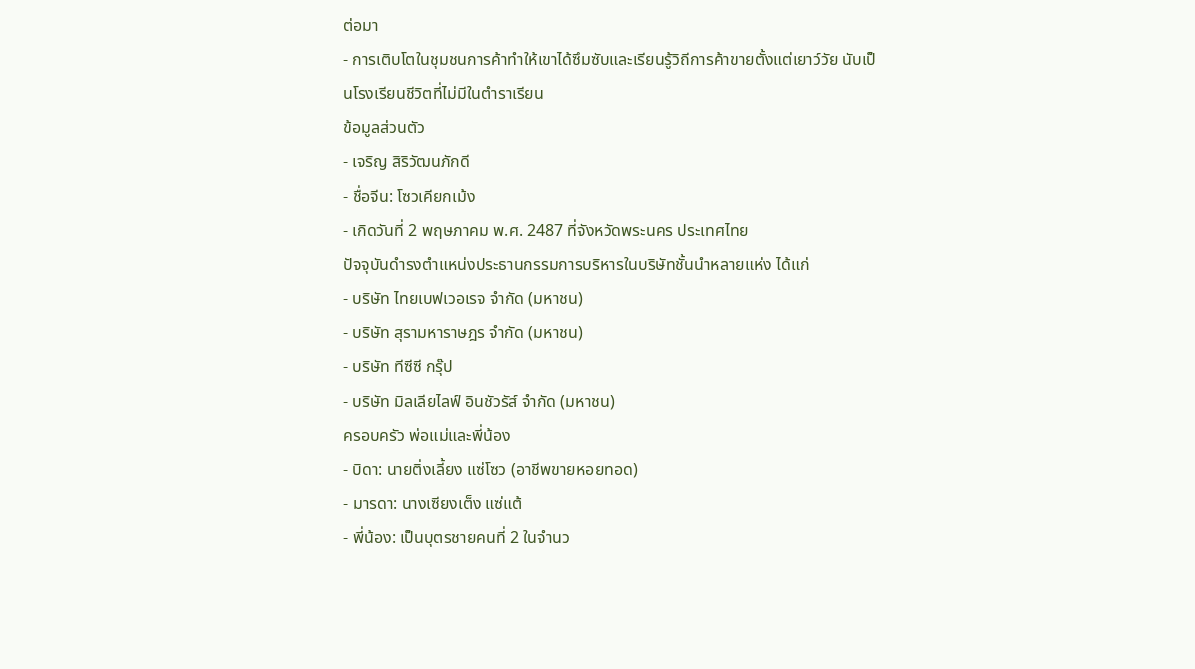ต่อมา
- การเติบโตในชุมชนการค้าทำให้เขาได้ซึมซับและเรียนรู้วิถีการค้าขายตั้งแต่เยาว์วัย นับเป็นโรงเรียนชีวิตที่ไม่มีในตำราเรียน
ข้อมูลส่วนตัว
- เจริญ สิริวัฒนภักดี
- ชื่อจีน: โซวเคียกเม้ง
- เกิดวันที่ 2 พฤษภาคม พ.ศ. 2487 ที่จังหวัดพระนคร ประเทศไทย
ปัจจุบันดำรงตำแหน่งประธานกรรมการบริหารในบริษัทชั้นนำหลายแห่ง ได้แก่
- บริษัท ไทยเบฟเวอเรจ จำกัด (มหาชน)
- บริษัท สุรามหาราษฎร จำกัด (มหาชน)
- บริษัท ทีซีซี กรุ๊ป
- บริษัท มิลเลียไลฟ์ อินชัวรัส์ จำกัด (มหาชน)
ครอบครัว พ่อแม่และพี่น้อง
- บิดา: นายติ่งเลี้ยง แซ่โซว (อาชีพขายหอยทอด)
- มารดา: นางเซียงเต็ง แซ่แต้
- พี่น้อง: เป็นบุตรชายคนที่ 2 ในจำนว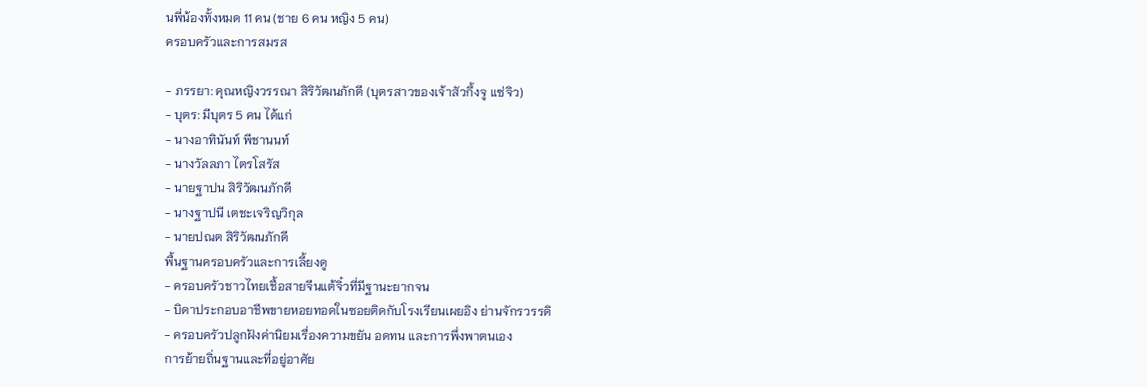นพี่น้องทั้งหมด 11 คน (ชาย 6 คน หญิง 5 คน)
ครอบครัวและการสมรส

- ภรรยา: คุณหญิงวรรณา สิริวัฒนภักดี (บุตรสาวของเจ้าสัวกึ้งจู แซ่จิว)
- บุตร: มีบุตร 5 คน ได้แก่
- นางอาทินันท์ พีชานนท์
- นางวัลลภา ไตรโสรัส
- นายฐาปน สิริวัฒนภักดี
- นางฐาปนี เตชะเจริญวิกุล
- นายปณต สิริวัฒนภักดี
พื้นฐานครอบครัวและการเลี้ยงดู
- ครอบครัวชาวไทยเชื้อสายจีนแต้จิ๋วที่มีฐานะยากจน
- บิดาประกอบอาชีพขายหอยทอดในซอยติดกับโรงเรียนเผยอิง ย่านจักรวรรดิ
- ครอบครัวปลูกฝังค่านิยมเรื่องความขยัน อดทน และการพึ่งพาตนเอง
การย้ายถิ่นฐานและที่อยู่อาศัย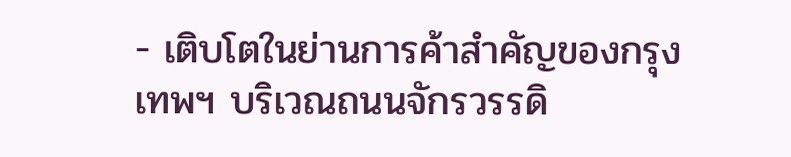- เติบโตในย่านการค้าสำคัญของกรุงเทพฯ บริเวณถนนจักรวรรดิ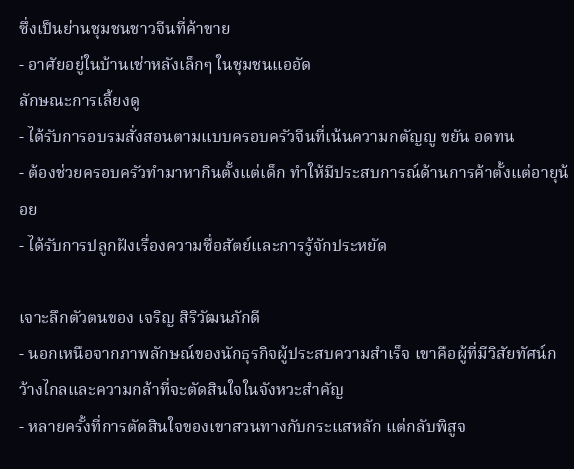ซึ่งเป็นย่านชุมชนชาวจีนที่ค้าขาย
- อาศัยอยู่ในบ้านเช่าหลังเล็กๆ ในชุมชนแออัด
ลักษณะการเลี้ยงดู
- ได้รับการอบรมสั่งสอนตามแบบครอบครัวจีนที่เน้นความกตัญญู ขยัน อดทน
- ต้องช่วยครอบครัวทำมาหากินตั้งแต่เด็ก ทำให้มีประสบการณ์ด้านการค้าตั้งแต่อายุน้อย
- ได้รับการปลูกฝังเรื่องความซื่อสัตย์และการรู้จักประหยัด

เจาะลึกตัวตนของ เจริญ สิริวัฒนภักดี
- นอกเหนือจากภาพลักษณ์ของนักธุรกิจผู้ประสบความสำเร็จ เขาคือผู้ที่มีวิสัยทัศน์กว้างไกลและความกล้าที่จะตัดสินใจในจังหวะสำคัญ
- หลายครั้งที่การตัดสินใจของเขาสวนทางกับกระแสหลัก แต่กลับพิสูจ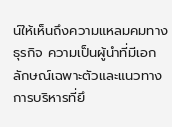น์ให้เห็นถึงความแหลมคมทางธุรกิจ ความเป็นผู้นำที่มีเอกลักษณ์เฉพาะตัวและแนวทางการบริหารที่ยึ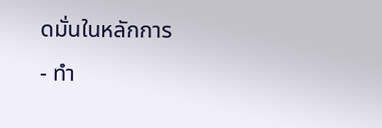ดมั่นในหลักการ
- ทำ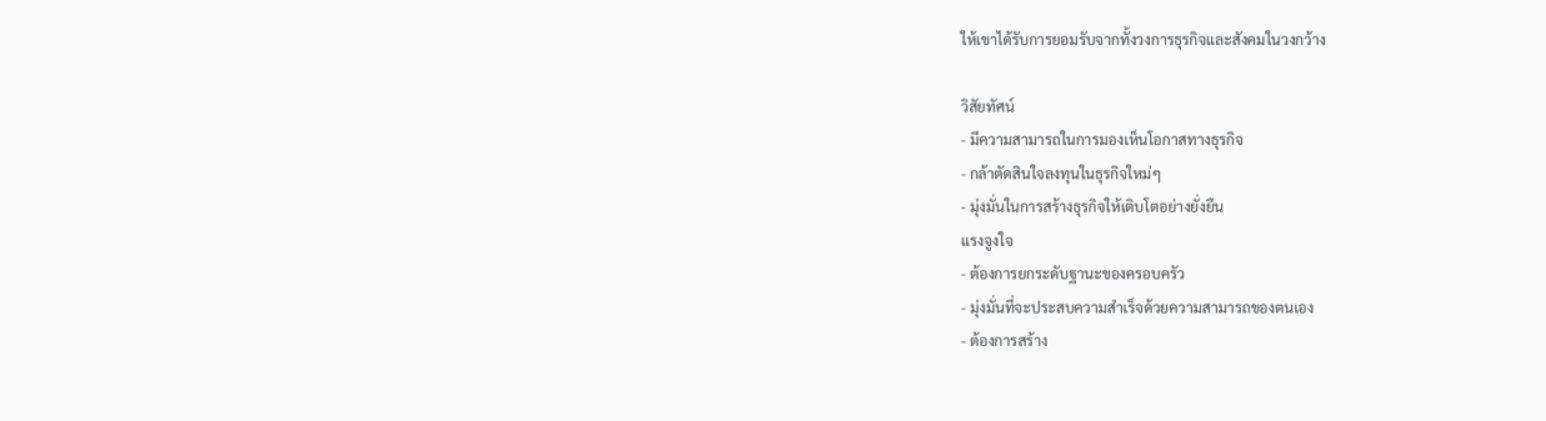ให้เขาได้รับการยอมรับจากทั้งวงการธุรกิจและสังคมในวงกว้าง

วิสัยทัศน์
- มีความสามารถในการมองเห็นโอกาสทางธุรกิจ
- กล้าตัดสินใจลงทุนในธุรกิจใหม่ๆ
- มุ่งมั่นในการสร้างธุรกิจให้เติบโตอย่างยั่งยืน
แรงจูงใจ
- ต้องการยกระดับฐานะของครอบครัว
- มุ่งมั่นที่จะประสบความสำเร็จด้วยความสามารถของตนเอง
- ต้องการสร้าง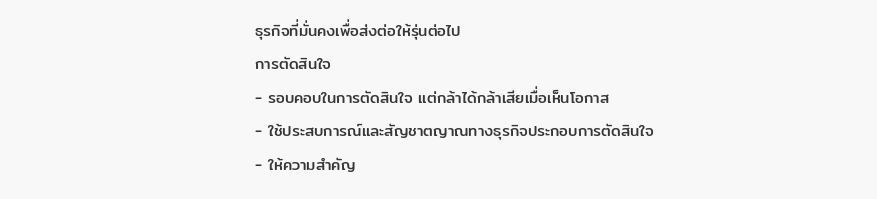ธุรกิจที่มั่นคงเพื่อส่งต่อให้รุ่นต่อไป
การตัดสินใจ
- รอบคอบในการตัดสินใจ แต่กล้าได้กล้าเสียเมื่อเห็นโอกาส
- ใช้ประสบการณ์และสัญชาตญาณทางธุรกิจประกอบการตัดสินใจ
- ให้ความสำคัญ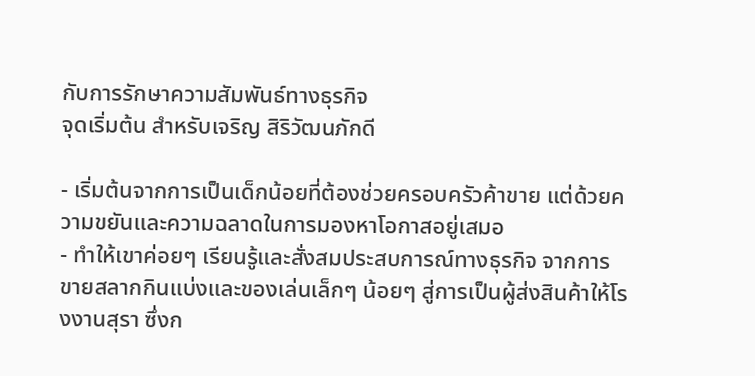กับการรักษาความสัมพันธ์ทางธุรกิจ
จุดเริ่มต้น สำหรับเจริญ สิริวัฒนภักดี

- เริ่มต้นจากการเป็นเด็กน้อยที่ต้องช่วยครอบครัวค้าขาย แต่ด้วยความขยันและความฉลาดในการมองหาโอกาสอยู่เสมอ
- ทำให้เขาค่อยๆ เรียนรู้และสั่งสมประสบการณ์ทางธุรกิจ จากการขายสลากกินแบ่งและของเล่นเล็กๆ น้อยๆ สู่การเป็นผู้ส่งสินค้าให้โรงงานสุรา ซึ่งก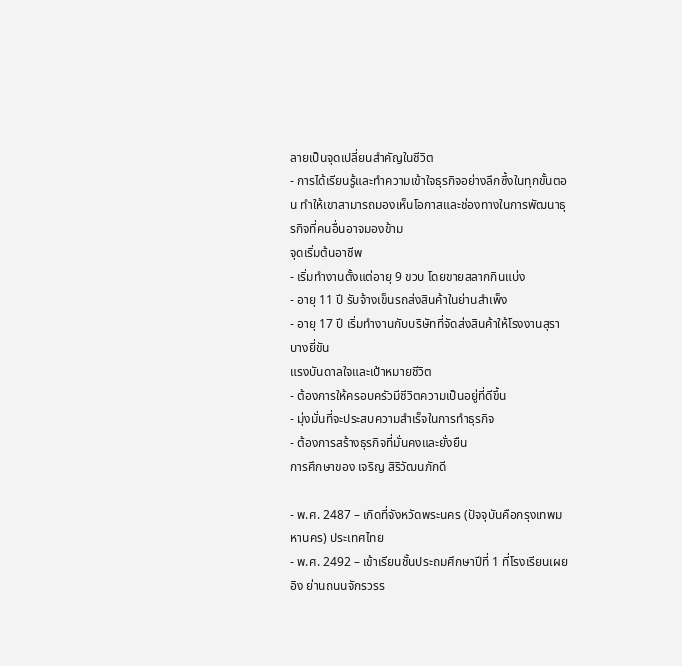ลายเป็นจุดเปลี่ยนสำคัญในชีวิต
- การได้เรียนรู้และทำความเข้าใจธุรกิจอย่างลึกซึ้งในทุกขั้นตอน ทำให้เขาสามารถมองเห็นโอกาสและช่องทางในการพัฒนาธุรกิจที่คนอื่นอาจมองข้าม
จุดเริ่มต้นอาชีพ
- เริ่มทำงานตั้งแต่อายุ 9 ขวบ โดยขายสลากกินแบ่ง
- อายุ 11 ปี รับจ้างเข็นรถส่งสินค้าในย่านสำเพ็ง
- อายุ 17 ปี เริ่มทำงานกับบริษัทที่จัดส่งสินค้าให้โรงงานสุราบางยี่ขัน
แรงบันดาลใจและเป้าหมายชีวิต
- ต้องการให้ครอบครัวมีชีวิตความเป็นอยู่ที่ดีขึ้น
- มุ่งมั่นที่จะประสบความสำเร็จในการทำธุรกิจ
- ต้องการสร้างธุรกิจที่มั่นคงและยั่งยืน
การศึกษาของ เจริญ สิริวัฒนภักดี

- พ.ศ. 2487 – เกิดที่จังหวัดพระนคร (ปัจจุบันคือกรุงเทพมหานคร) ประเทศไทย
- พ.ศ. 2492 – เข้าเรียนชั้นประถมศึกษาปีที่ 1 ที่โรงเรียนเผยอิง ย่านถนนจักรวรร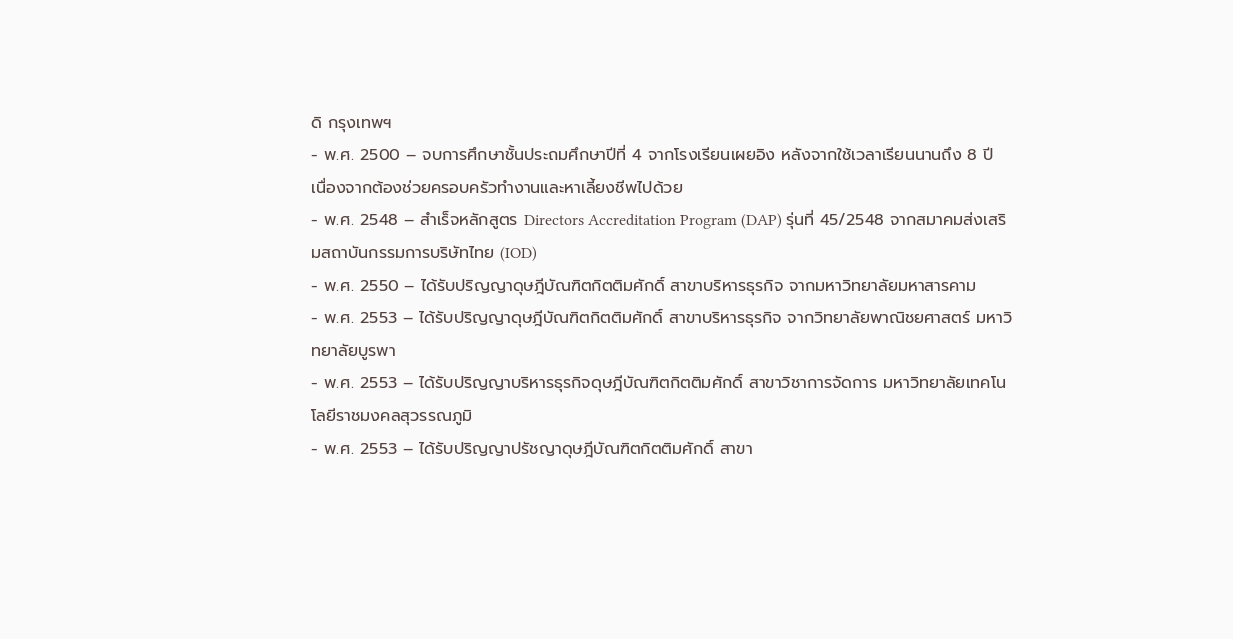ดิ กรุงเทพฯ
- พ.ศ. 2500 – จบการศึกษาชั้นประถมศึกษาปีที่ 4 จากโรงเรียนเผยอิง หลังจากใช้เวลาเรียนนานถึง 8 ปี เนื่องจากต้องช่วยครอบครัวทำงานและหาเลี้ยงชีพไปด้วย
- พ.ศ. 2548 – สำเร็จหลักสูตร Directors Accreditation Program (DAP) รุ่นที่ 45/2548 จากสมาคมส่งเสริมสถาบันกรรมการบริษัทไทย (IOD)
- พ.ศ. 2550 – ได้รับปริญญาดุษฎีบัณฑิตกิตติมศักดิ์ สาขาบริหารธุรกิจ จากมหาวิทยาลัยมหาสารคาม
- พ.ศ. 2553 – ได้รับปริญญาดุษฎีบัณฑิตกิตติมศักดิ์ สาขาบริหารธุรกิจ จากวิทยาลัยพาณิชยศาสตร์ มหาวิทยาลัยบูรพา
- พ.ศ. 2553 – ได้รับปริญญาบริหารธุรกิจดุษฎีบัณฑิตกิตติมศักดิ์ สาขาวิชาการจัดการ มหาวิทยาลัยเทคโนโลยีราชมงคลสุวรรณภูมิ
- พ.ศ. 2553 – ได้รับปริญญาปรัชญาดุษฎีบัณฑิตกิตติมศักดิ์ สาขา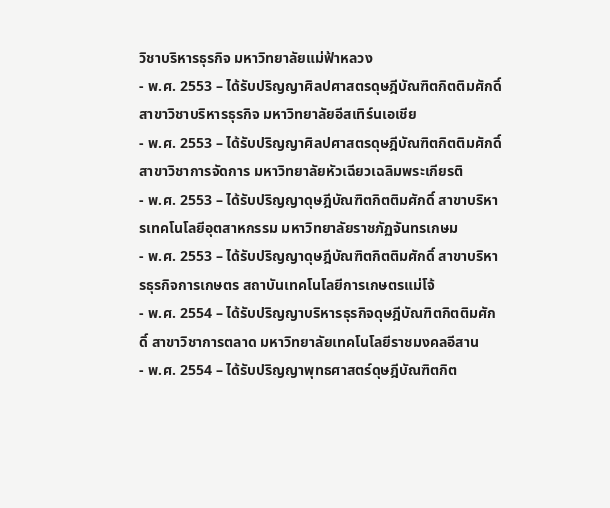วิชาบริหารธุรกิจ มหาวิทยาลัยแม่ฟ้าหลวง
- พ.ศ. 2553 – ได้รับปริญญาศิลปศาสตรดุษฎีบัณฑิตกิตติมศักดิ์ สาขาวิชาบริหารธุรกิจ มหาวิทยาลัยอีสเทิร์นเอเชีย
- พ.ศ. 2553 – ได้รับปริญญาศิลปศาสตรดุษฎีบัณฑิตกิตติมศักดิ์ สาขาวิชาการจัดการ มหาวิทยาลัยหัวเฉียวเฉลิมพระเกียรติ
- พ.ศ. 2553 – ได้รับปริญญาดุษฎีบัณฑิตกิตติมศักดิ์ สาขาบริหารเทคโนโลยีอุตสาหกรรม มหาวิทยาลัยราชภัฏจันทรเกษม
- พ.ศ. 2553 – ได้รับปริญญาดุษฎีบัณฑิตกิตติมศักดิ์ สาขาบริหารธุรกิจการเกษตร สถาบันเทคโนโลยีการเกษตรแม่โจ้
- พ.ศ. 2554 – ได้รับปริญญาบริหารธุรกิจดุษฎีบัณฑิตกิตติมศักดิ์ สาขาวิชาการตลาด มหาวิทยาลัยเทคโนโลยีราชมงคลอีสาน
- พ.ศ. 2554 – ได้รับปริญญาพุทธศาสตร์ดุษฎีบัณฑิตกิต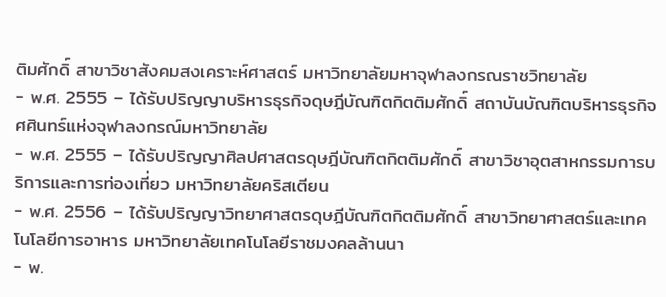ติมศักดิ์ สาขาวิชาสังคมสงเคราะห์ศาสตร์ มหาวิทยาลัยมหาจุฬาลงกรณราชวิทยาลัย
- พ.ศ. 2555 – ได้รับปริญญาบริหารธุรกิจดุษฎีบัณฑิตกิตติมศักดิ์ สถาบันบัณฑิตบริหารธุรกิจศศินทร์แห่งจุฬาลงกรณ์มหาวิทยาลัย
- พ.ศ. 2555 – ได้รับปริญญาศิลปศาสตรดุษฎีบัณฑิตกิตติมศักดิ์ สาขาวิชาอุตสาหกรรมการบริการและการท่องเที่ยว มหาวิทยาลัยคริสเตียน
- พ.ศ. 2556 – ได้รับปริญญาวิทยาศาสตรดุษฎีบัณฑิตกิตติมศักดิ์ สาขาวิทยาศาสตร์และเทคโนโลยีการอาหาร มหาวิทยาลัยเทคโนโลยีราชมงคลล้านนา
- พ.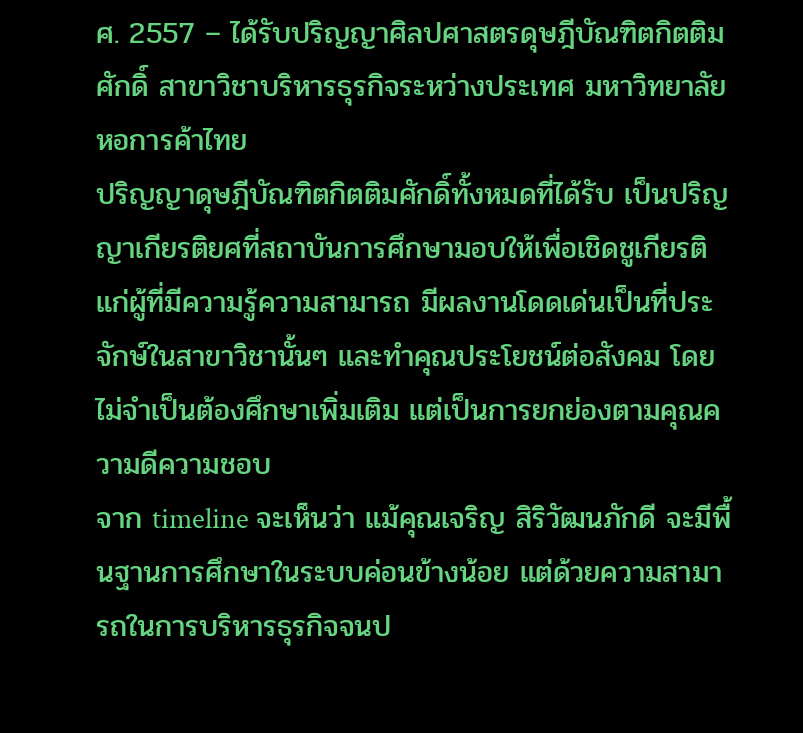ศ. 2557 – ได้รับปริญญาศิลปศาสตรดุษฎีบัณฑิตกิตติมศักดิ์ สาขาวิชาบริหารธุรกิจระหว่างประเทศ มหาวิทยาลัยหอการค้าไทย
ปริญญาดุษฎีบัณฑิตกิตติมศักดิ์ทั้งหมดที่ได้รับ เป็นปริญญาเกียรติยศที่สถาบันการศึกษามอบให้เพื่อเชิดชูเกียรติแก่ผู้ที่มีความรู้ความสามารถ มีผลงานโดดเด่นเป็นที่ประจักษ์ในสาขาวิชานั้นๆ และทำคุณประโยชน์ต่อสังคม โดยไม่จำเป็นต้องศึกษาเพิ่มเติม แต่เป็นการยกย่องตามคุณความดีความชอบ
จาก timeline จะเห็นว่า แม้คุณเจริญ สิริวัฒนภักดี จะมีพื้นฐานการศึกษาในระบบค่อนข้างน้อย แต่ด้วยความสามารถในการบริหารธุรกิจจนป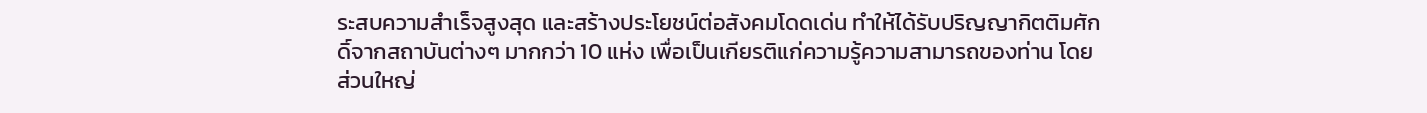ระสบความสำเร็จสูงสุด และสร้างประโยชน์ต่อสังคมโดดเด่น ทำให้ได้รับปริญญากิตติมศักดิ์จากสถาบันต่างๆ มากกว่า 10 แห่ง เพื่อเป็นเกียรติแก่ความรู้ความสามารถของท่าน โดยส่วนใหญ่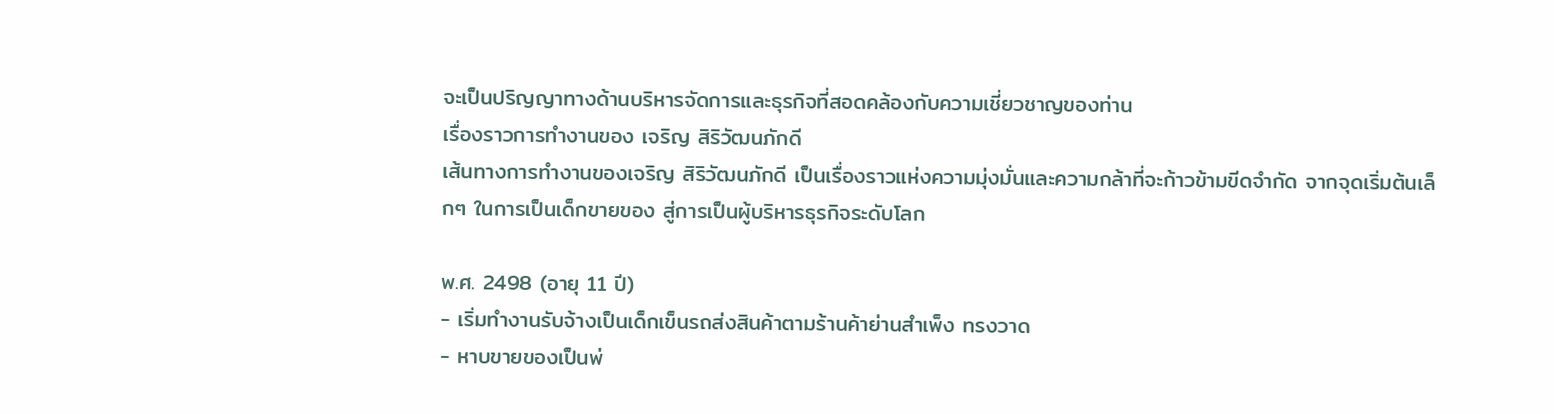จะเป็นปริญญาทางด้านบริหารจัดการและธุรกิจที่สอดคล้องกับความเชี่ยวชาญของท่าน
เรื่องราวการทำงานของ เจริญ สิริวัฒนภักดี
เส้นทางการทำงานของเจริญ สิริวัฒนภักดี เป็นเรื่องราวแห่งความมุ่งมั่นและความกล้าที่จะก้าวข้ามขีดจำกัด จากจุดเริ่มต้นเล็กๆ ในการเป็นเด็กขายของ สู่การเป็นผู้บริหารธุรกิจระดับโลก

พ.ศ. 2498 (อายุ 11 ปี)
- เริ่มทำงานรับจ้างเป็นเด็กเข็นรถส่งสินค้าตามร้านค้าย่านสำเพ็ง ทรงวาด
- หาบขายของเป็นพ่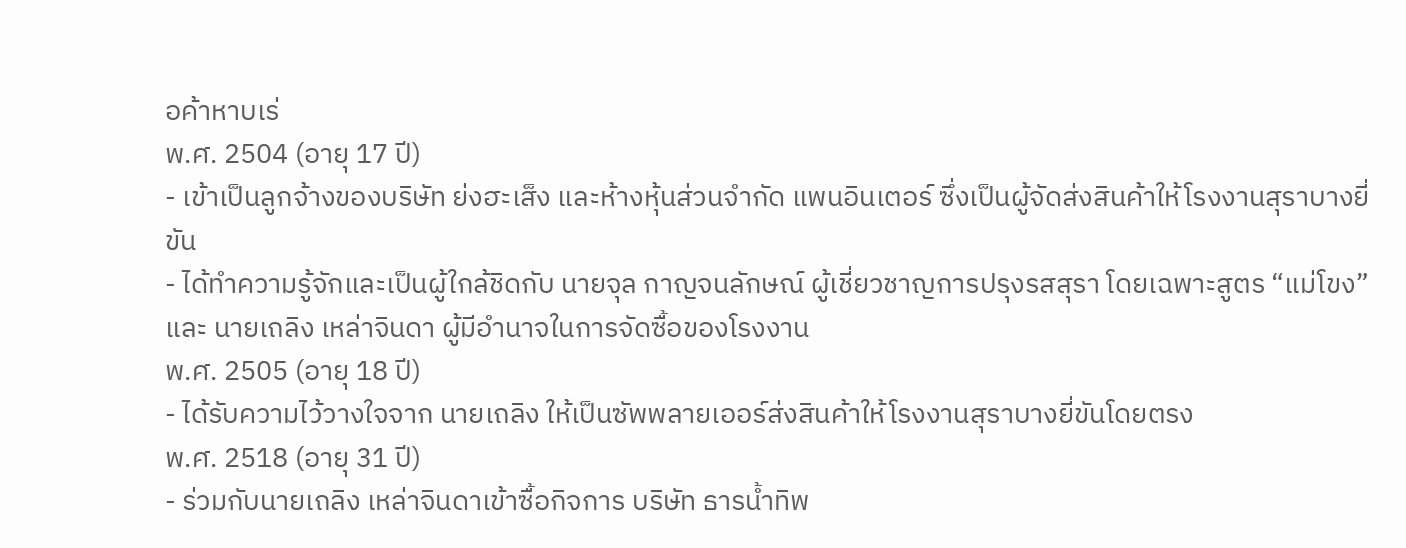อค้าหาบเร่
พ.ศ. 2504 (อายุ 17 ปี)
- เข้าเป็นลูกจ้างของบริษัท ย่งฮะเส็ง และห้างหุ้นส่วนจำกัด แพนอินเตอร์ ซึ่งเป็นผู้จัดส่งสินค้าให้โรงงานสุราบางยี่ขัน
- ได้ทำความรู้จักและเป็นผู้ใกล้ชิดกับ นายจุล กาญจนลักษณ์ ผู้เชี่ยวชาญการปรุงรสสุรา โดยเฉพาะสูตร “แม่โขง” และ นายเถลิง เหล่าจินดา ผู้มีอำนาจในการจัดซื้อของโรงงาน
พ.ศ. 2505 (อายุ 18 ปี)
- ได้รับความไว้วางใจจาก นายเถลิง ให้เป็นซัพพลายเออร์ส่งสินค้าให้โรงงานสุราบางยี่ขันโดยตรง
พ.ศ. 2518 (อายุ 31 ปี)
- ร่วมกับนายเถลิง เหล่าจินดาเข้าซื้อกิจการ บริษัท ธารน้ำทิพ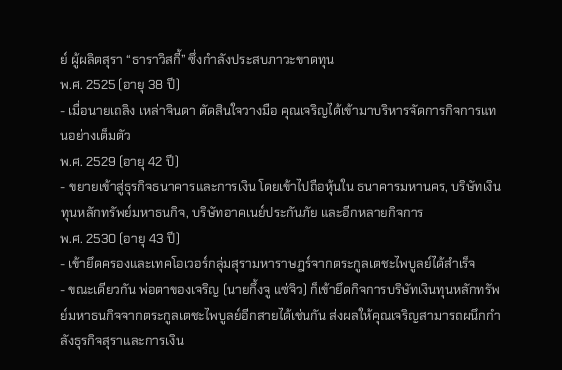ย์ ผู้ผลิตสุรา “ธาราวิสกี้” ซึ่งกำลังประสบภาวะขาดทุน
พ.ศ. 2525 (อายุ 38 ปี)
- เมื่อนายเถลิง เหล่าจินดา ตัดสินใจวางมือ คุณเจริญได้เข้ามาบริหารจัดการกิจการแทนอย่างเต็มตัว
พ.ศ. 2529 (อายุ 42 ปี)
- ขยายเข้าสู่ธุรกิจธนาคารและการเงิน โดยเข้าไปถือหุ้นใน ธนาคารมหานคร, บริษัทเงินทุนหลักทรัพย์มหาธนกิจ, บริษัทอาคเนย์ประกันภัย และอีกหลายกิจการ
พ.ศ. 2530 (อายุ 43 ปี)
- เข้ายึดครองและเทคโอเวอร์กลุ่มสุรามหาราษฎร์จากตระกูลเตชะไพบูลย์ได้สำเร็จ
- ขณะเดียวกัน พ่อตาของเจริญ (นายกึ้งจู แซ่จิว) ก็เข้ายึดกิจการบริษัทเงินทุนหลักทรัพย์มหาธนกิจจากตระกูลเตชะไพบูลย์อีกสายได้เช่นกัน ส่งผลให้คุณเจริญสามารถผนึกกำลังธุรกิจสุราและการเงิน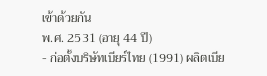เข้าด้วยกัน
พ.ศ. 2531 (อายุ 44 ปี)
- ก่อตั้งบริษัทเบียร์ไทย (1991) ผลิตเบีย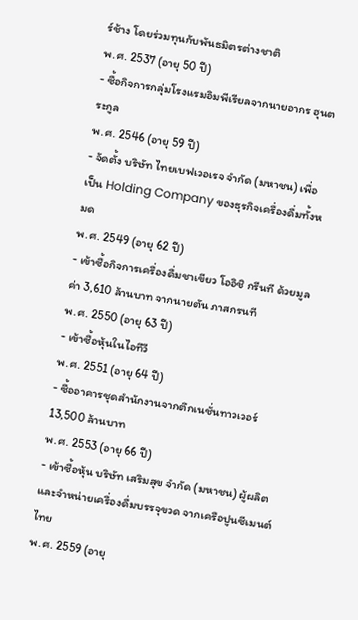ร์ช้าง โดยร่วมทุนกับพันธมิตรต่างชาติ
พ.ศ. 2537 (อายุ 50 ปี)
- ซื้อกิจการกลุ่มโรงแรมอิมพีเรียลจากนายอากร ฮุนตระกูล
พ.ศ. 2546 (อายุ 59 ปี)
- จัดตั้ง บริษัท ไทยเบฟเวอเรจ จำกัด (มหาชน) เพื่อเป็น Holding Company ของธุรกิจเครื่องดื่มทั้งหมด
พ.ศ. 2549 (อายุ 62 ปี)
- เข้าซื้อกิจการเครื่องดื่มชาเขียว โออิชิ กรีนที ด้วยมูลค่า 3,610 ล้านบาท จากนายตัน ภาสกรนที
พ.ศ. 2550 (อายุ 63 ปี)
- เข้าซื้อหุ้นในไอทีวี
พ.ศ. 2551 (อายุ 64 ปี)
- ซื้ออาคารชุดสำนักงานจากตึกเนชั่นทาวเวอร์ 13,500 ล้านบาท
พ.ศ. 2553 (อายุ 66 ปี)
- เข้าซื้อหุ้น บริษัท เสริมสุข จำกัด (มหาชน) ผู้ผลิตและจำหน่ายเครื่องดื่มบรรจุขวด จากเครือปูนซีเมนต์ไทย
พ.ศ. 2559 (อายุ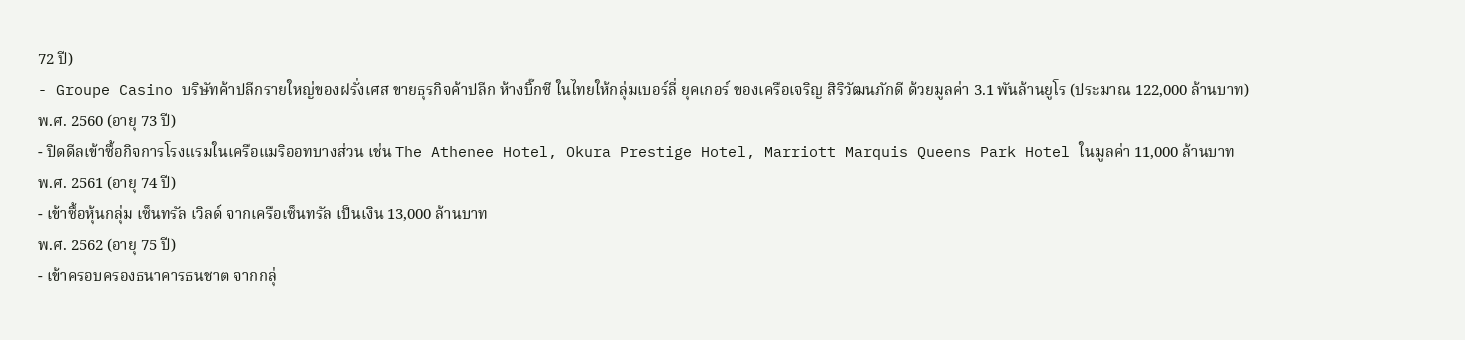72 ปี)
- Groupe Casino บริษัทค้าปลีกรายใหญ่ของฝรั่งเศส ขายธุรกิจค้าปลีก ห้างบิ๊กซี ในไทยให้กลุ่มเบอร์ลี่ ยุคเกอร์ ของเครือเจริญ สิริวัฒนภักดี ด้วยมูลค่า 3.1 พันล้านยูโร (ประมาณ 122,000 ล้านบาท)
พ.ศ. 2560 (อายุ 73 ปี)
- ปิดดีลเข้าซื้อกิจการโรงแรมในเครือแมริออทบางส่วน เช่น The Athenee Hotel, Okura Prestige Hotel, Marriott Marquis Queens Park Hotel ในมูลค่า 11,000 ล้านบาท
พ.ศ. 2561 (อายุ 74 ปี)
- เข้าซื้อหุ้นกลุ่ม เซ็นทรัล เวิลด์ จากเครือเซ็นทรัล เป็นเงิน 13,000 ล้านบาท
พ.ศ. 2562 (อายุ 75 ปี)
- เข้าครอบครองธนาคารธนชาต จากกลุ่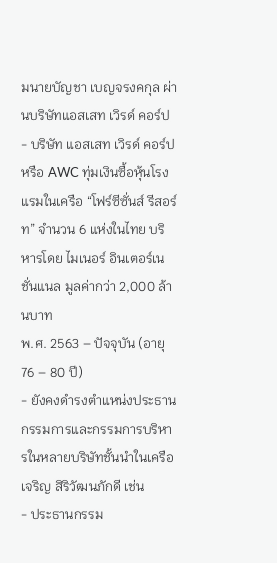มนายบัญชา เบญจรงคกุล ผ่านบริษัทแอสเสท เวิรด์ คอร์ป
- บริษัท แอสเสท เวิรด์ คอร์ป หรือ AWC ทุ่มเงินซื้อหุ้นโรงแรมในเครือ “โฟร์ซีซั่นส์ รีสอร์ท” จำนวน 6 แห่งในไทย บริหารโดย ไมเนอร์ อินเตอร์เนชั่นแนล มูลค่ากว่า 2,000 ล้านบาท
พ.ศ. 2563 – ปัจจุบัน (อายุ 76 – 80 ปี)
- ยังคงดำรงตำแหน่งประธานกรรมการและกรรมการบริหารในหลายบริษัทชั้นนำในเครือเจริญ สิริวัฒนภักดี เช่น
- ประธานกรรม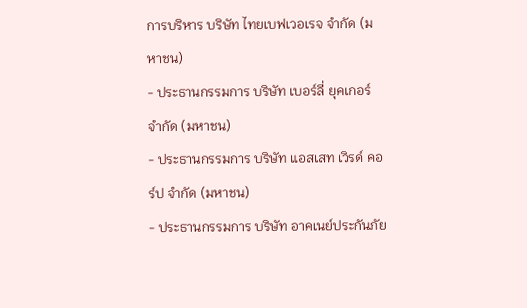การบริหาร บริษัท ไทยเบฟเวอเรจ จำกัด (มหาชน)
- ประธานกรรมการ บริษัท เบอร์ลี่ ยุคเกอร์ จำกัด (มหาชน)
- ประธานกรรมการ บริษัท แอสเสท เวิรด์ คอร์ป จำกัด (มหาชน)
- ประธานกรรมการ บริษัท อาคเนย์ประกันภัย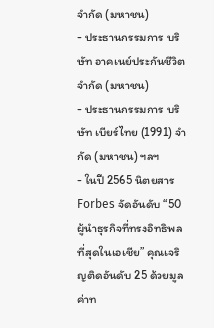จำกัด (มหาชน)
- ประธานกรรมการ บริษัท อาคเนย์ประกันชีวิต จำกัด (มหาชน)
- ประธานกรรมการ บริษัท เบียร์ไทย (1991) จำกัด (มหาชน) ฯลฯ
- ในปี 2565 นิตยสาร Forbes จัดอันดับ “50 ผู้นำธุรกิจที่ทรงอิทธิพลที่สุดในเอเชีย” คุณเจริญติดอันดับ 25 ด้วยมูลค่าท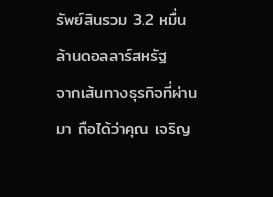รัพย์สินรวม 3.2 หมื่นล้านดอลลาร์สหรัฐ
จากเส้นทางธุรกิจที่ผ่านมา ถือได้ว่าคุณ เจริญ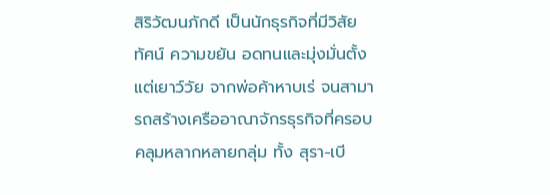สิริวัฒนภักดี เป็นนักธุรกิจที่มีวิสัยทัศน์ ความขยัน อดทนและมุ่งมั่นตั้งแต่เยาว์วัย จากพ่อค้าหาบเร่ จนสามารถสร้างเครืออาณาจักรธุรกิจที่ครอบคลุมหลากหลายกลุ่ม ทั้ง สุรา-เบี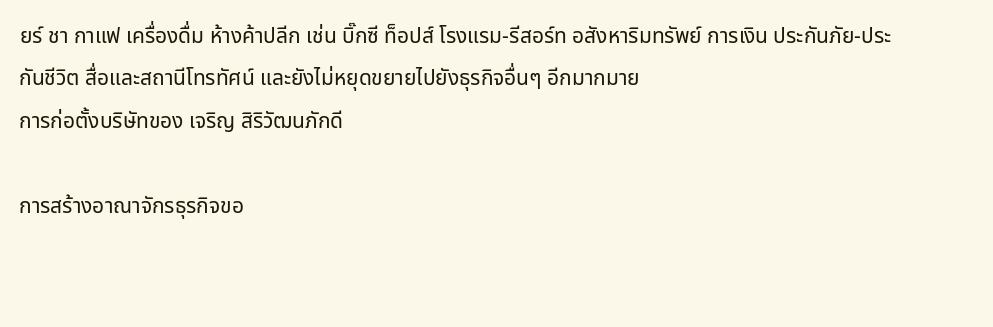ยร์ ชา กาแฟ เครื่องดื่ม ห้างค้าปลีก เช่น บิ๊กซี ท็อปส์ โรงแรม-รีสอร์ท อสังหาริมทรัพย์ การเงิน ประกันภัย-ประกันชีวิต สื่อและสถานีโทรทัศน์ และยังไม่หยุดขยายไปยังธุรกิจอื่นๆ อีกมากมาย
การก่อตั้งบริษัทของ เจริญ สิริวัฒนภักดี

การสร้างอาณาจักรธุรกิจขอ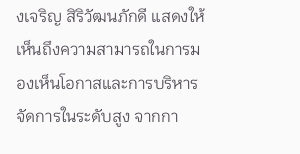งเจริญ สิริวัฒนภักดี แสดงให้เห็นถึงความสามารถในการมองเห็นโอกาสและการบริหารจัดการในระดับสูง จากกา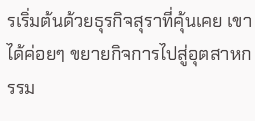รเริ่มต้นด้วยธุรกิจสุราที่คุ้นเคย เขาได้ค่อยๆ ขยายกิจการไปสู่อุตสาหกรรม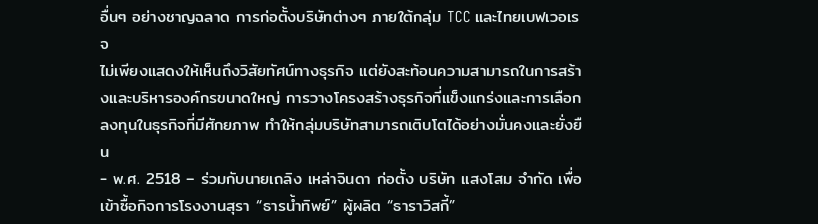อื่นๆ อย่างชาญฉลาด การก่อตั้งบริษัทต่างๆ ภายใต้กลุ่ม TCC และไทยเบฟเวอเรจ
ไม่เพียงแสดงให้เห็นถึงวิสัยทัศน์ทางธุรกิจ แต่ยังสะท้อนความสามารถในการสร้างและบริหารองค์กรขนาดใหญ่ การวางโครงสร้างธุรกิจที่แข็งแกร่งและการเลือกลงทุนในธุรกิจที่มีศักยภาพ ทำให้กลุ่มบริษัทสามารถเติบโตได้อย่างมั่นคงและยั่งยืน
- พ.ศ. 2518 – ร่วมกับนายเถลิง เหล่าจินดา ก่อตั้ง บริษัท แสงโสม จำกัด เพื่อเข้าซื้อกิจการโรงงานสุรา “ธารน้ำทิพย์” ผู้ผลิต “ธาราวิสกี้”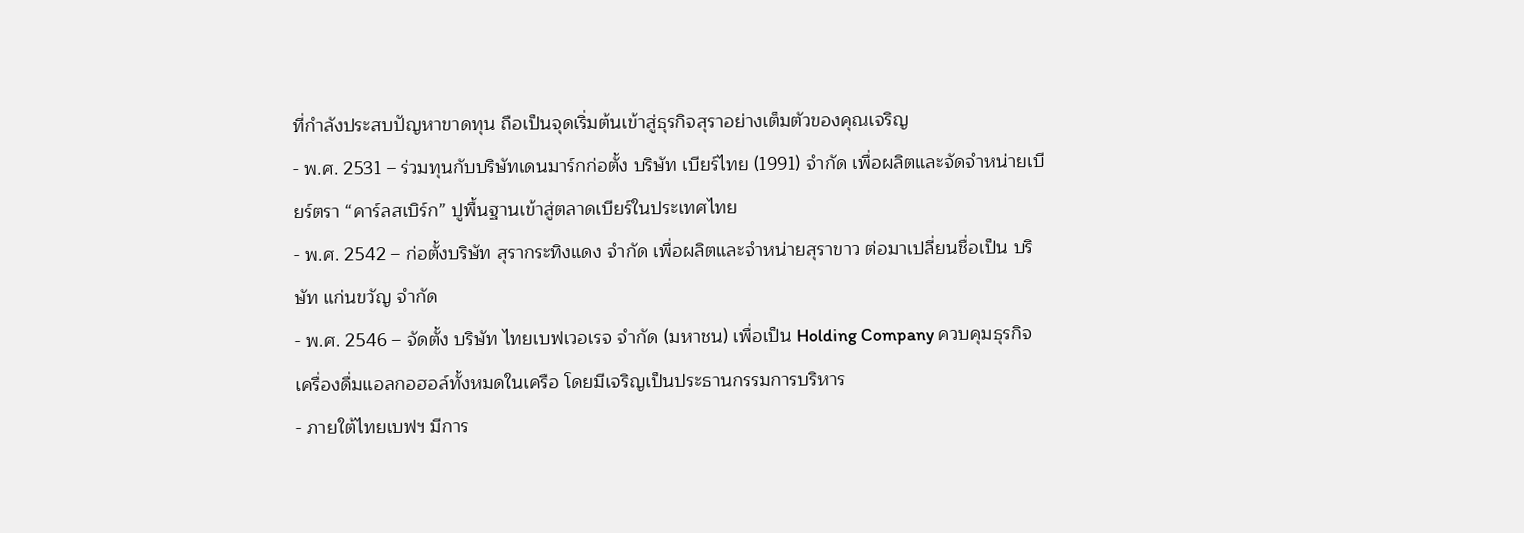ที่กำลังประสบปัญหาขาดทุน ถือเป็นจุดเริ่มต้นเข้าสู่ธุรกิจสุราอย่างเต็มตัวของคุณเจริญ
- พ.ศ. 2531 – ร่วมทุนกับบริษัทเดนมาร์กก่อตั้ง บริษัท เบียร์ไทย (1991) จำกัด เพื่อผลิตและจัดจำหน่ายเบียร์ตรา “คาร์ลสเบิร์ก” ปูพื้นฐานเข้าสู่ตลาดเบียร์ในประเทศไทย
- พ.ศ. 2542 – ก่อตั้งบริษัท สุรากระทิงแดง จำกัด เพื่อผลิตและจำหน่ายสุราขาว ต่อมาเปลี่ยนชื่อเป็น บริษัท แก่นขวัญ จำกัด
- พ.ศ. 2546 – จัดตั้ง บริษัท ไทยเบฟเวอเรจ จำกัด (มหาชน) เพื่อเป็น Holding Company ควบคุมธุรกิจเครื่องดื่มแอลกอฮอล์ทั้งหมดในเครือ โดยมีเจริญเป็นประธานกรรมการบริหาร
- ภายใต้ไทยเบฟฯ มีการ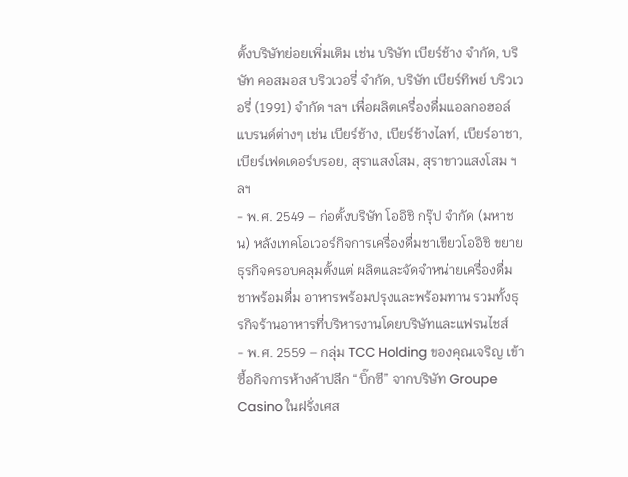ตั้งบริษัทย่อยเพิ่มเติม เช่น บริษัท เบียร์ช้าง จำกัด, บริษัท คอสมอส บริวเวอรี่ จำกัด, บริษัท เบียร์ทิพย์ บริวเวอรี่ (1991) จำกัด ฯลฯ เพื่อผลิตเครื่องดื่มแอลกอฮอล์แบรนด์ต่างๆ เช่น เบียร์ช้าง, เบียร์ช้างไลท์, เบียร์อาชา, เบียร์เฟดเดอร์บรอย, สุราแสงโสม, สุราขาวแสงโสม ฯลฯ
- พ.ศ. 2549 – ก่อตั้งบริษัท โออิชิ กรุ๊ป จำกัด (มหาชน) หลังเทคโอเวอร์กิจการเครื่องดื่มชาเขียวโออิชิ ขยายธุรกิจครอบคลุมตั้งแต่ ผลิตและจัดจำหน่ายเครื่องดื่ม ชาพร้อมดื่ม อาหารพร้อมปรุงและพร้อมทาน รวมทั้งธุรกิจร้านอาหารที่บริหารงานโดยบริษัทและแฟรนไชส์
- พ.ศ. 2559 – กลุ่ม TCC Holding ของคุณเจริญ เข้าซื้อกิจการห้างค้าปลีก “บิ๊กซี” จากบริษัท Groupe Casino ในฝรั่งเศส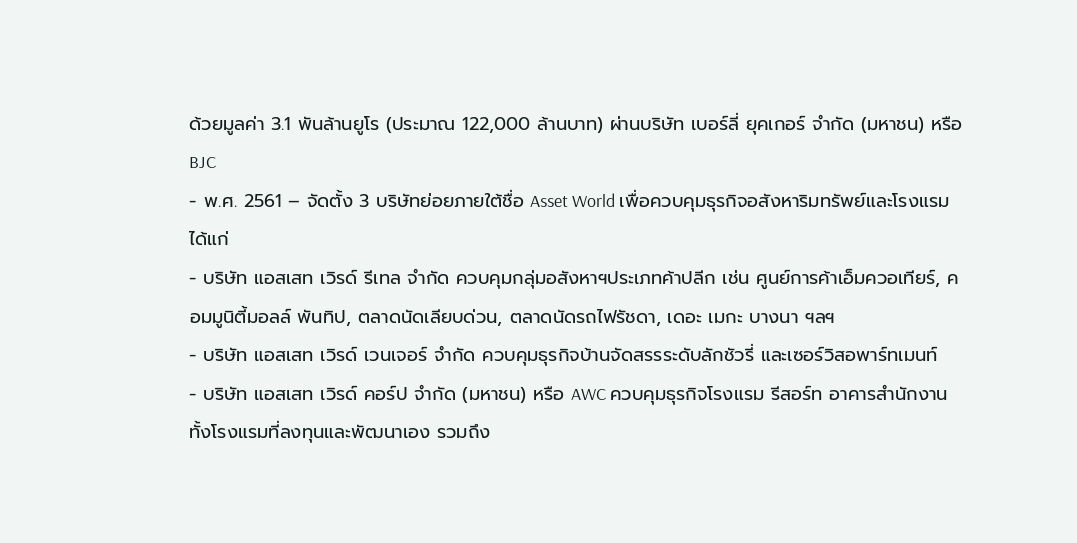ด้วยมูลค่า 3.1 พันล้านยูโร (ประมาณ 122,000 ล้านบาท) ผ่านบริษัท เบอร์ลี่ ยุคเกอร์ จำกัด (มหาชน) หรือ BJC
- พ.ศ. 2561 – จัดตั้ง 3 บริษัทย่อยภายใต้ชื่อ Asset World เพื่อควบคุมธุรกิจอสังหาริมทรัพย์และโรงแรม ได้แก่
- บริษัท แอสเสท เวิรด์ รีเทล จำกัด ควบคุมกลุ่มอสังหาฯประเภทค้าปลีก เช่น ศูนย์การค้าเอ็มควอเทียร์, คอมมูนิตี้มอลล์ พันทิป, ตลาดนัดเลียบด่วน, ตลาดนัดรถไฟรัชดา, เดอะ เมกะ บางนา ฯลฯ
- บริษัท แอสเสท เวิรด์ เวนเจอร์ จำกัด ควบคุมธุรกิจบ้านจัดสรรระดับลักชัวรี่ และเซอร์วิสอพาร์ทเมนท์
- บริษัท แอสเสท เวิรด์ คอร์ป จำกัด (มหาชน) หรือ AWC ควบคุมธุรกิจโรงแรม รีสอร์ท อาคารสำนักงาน ทั้งโรงแรมที่ลงทุนและพัฒนาเอง รวมถึง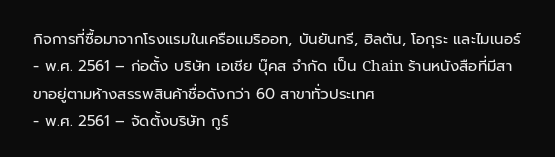กิจการที่ซื้อมาจากโรงแรมในเครือแมริออท, บันยันทรี, ฮิลตัน, โอกุระ และไมเนอร์
- พ.ศ. 2561 – ก่อตั้ง บริษัท เอเชีย บุ๊คส จำกัด เป็น Chain ร้านหนังสือที่มีสาขาอยู่ตามห้างสรรพสินค้าชื่อดังกว่า 60 สาขาทั่วประเทศ
- พ.ศ. 2561 – จัดตั้งบริษัท กูร์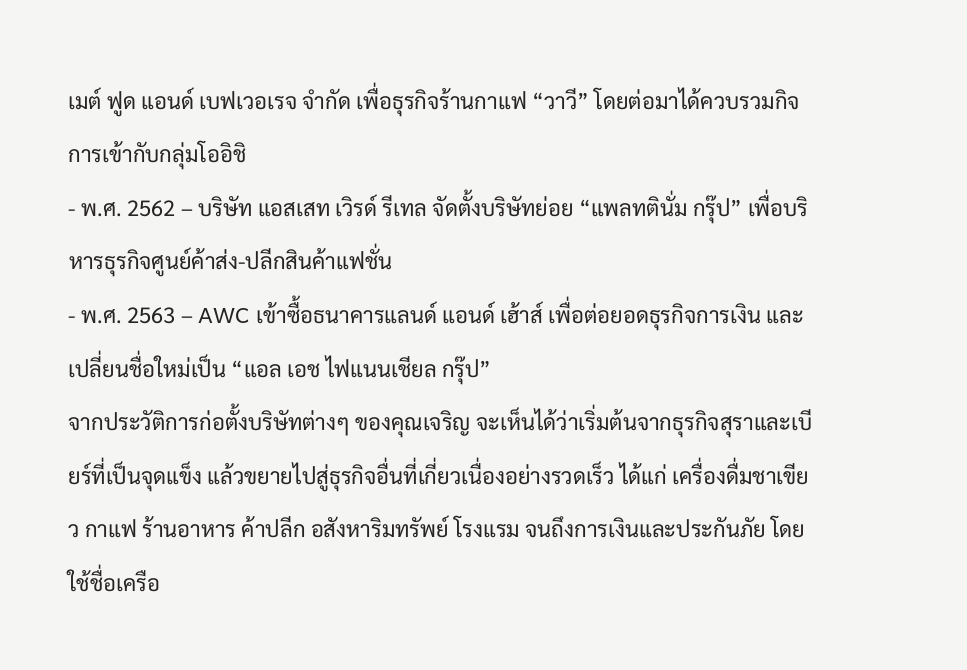เมต์ ฟูด แอนด์ เบฟเวอเรจ จำกัด เพื่อธุรกิจร้านกาแฟ “วาวี” โดยต่อมาได้ควบรวมกิจการเข้ากับกลุ่มโออิชิ
- พ.ศ. 2562 – บริษัท แอสเสท เวิรด์ รีเทล จัดตั้งบริษัทย่อย “แพลทตินั่ม กรุ๊ป” เพื่อบริหารธุรกิจศูนย์ค้าส่ง-ปลีกสินค้าแฟชั่น
- พ.ศ. 2563 – AWC เข้าซื้อธนาคารแลนด์ แอนด์ เฮ้าส์ เพื่อต่อยอดธุรกิจการเงิน และเปลี่ยนชื่อใหม่เป็น “แอล เอช ไฟแนนเชียล กรุ๊ป”
จากประวัติการก่อตั้งบริษัทต่างๆ ของคุณเจริญ จะเห็นได้ว่าเริ่มต้นจากธุรกิจสุราและเบียร์ที่เป็นจุดแข็ง แล้วขยายไปสู่ธุรกิจอื่นที่เกี่ยวเนื่องอย่างรวดเร็ว ได้แก่ เครื่องดื่มชาเขียว กาแฟ ร้านอาหาร ค้าปลีก อสังหาริมทรัพย์ โรงแรม จนถึงการเงินและประกันภัย โดยใช้ชื่อเครือ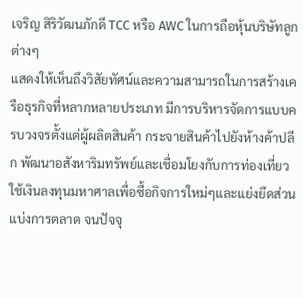เจริญ สิริวัฒนภักดี TCC หรือ AWC ในการถือหุ้นบริษัทลูกต่างๆ
แสดงให้เห็นถึงวิสัยทัศน์และความสามารถในการสร้างเครือธุรกิจที่หลากหลายประเภท มีการบริหารจัดการแบบครบวงจรตั้งแต่ผู้ผลิตสินค้า กระจายสินค้าไปยังห้างค้าปลีก พัฒนาอสังหาริมทรัพย์และเชื่อมโยงกับการท่องเที่ยว ใช้เงินลงทุนมหาศาลเพื่อซื้อกิจการใหม่ๆและแย่งยึดส่วนแบ่งการตลาด จนปัจจุ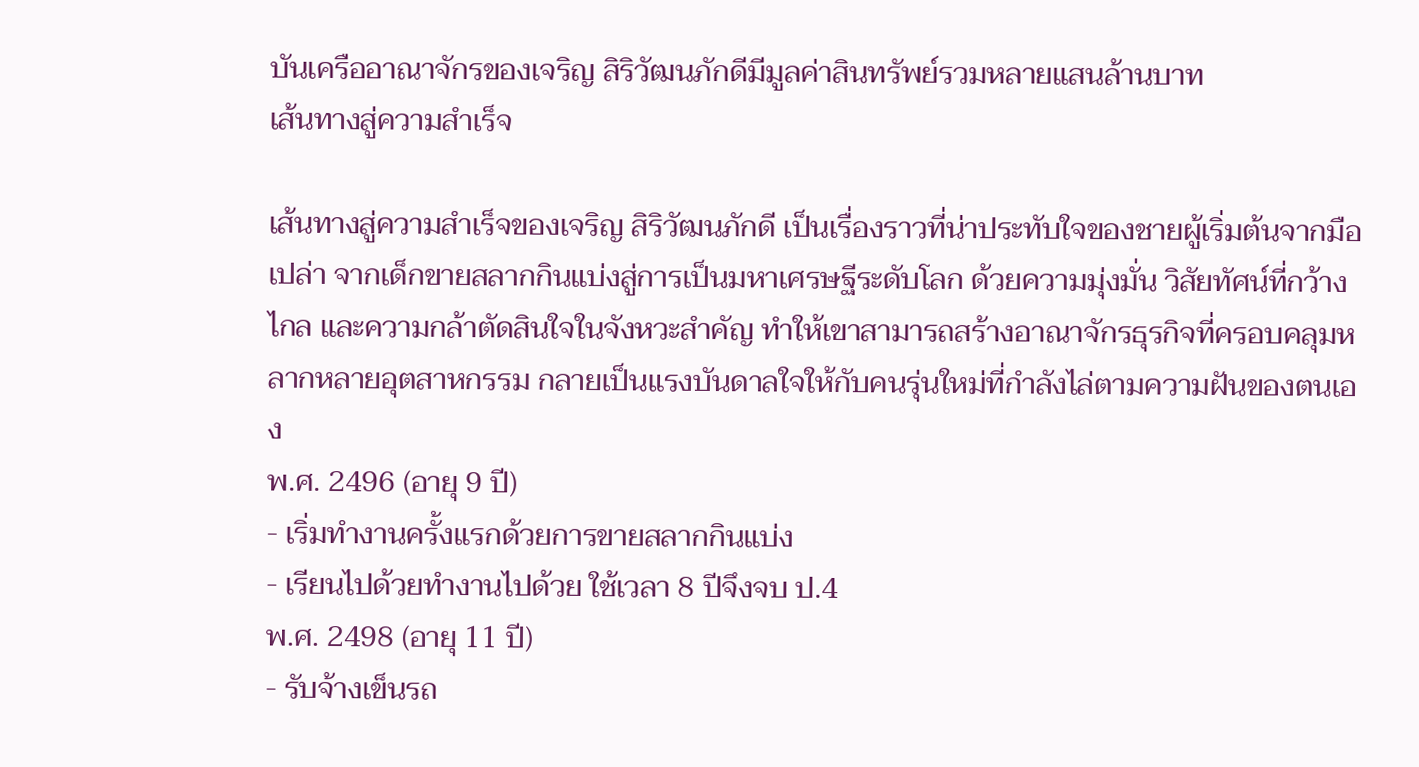บันเครืออาณาจักรของเจริญ สิริวัฒนภักดีมีมูลค่าสินทรัพย์รวมหลายแสนล้านบาท
เส้นทางสู่ความสำเร็จ

เส้นทางสู่ความสำเร็จของเจริญ สิริวัฒนภักดี เป็นเรื่องราวที่น่าประทับใจของชายผู้เริ่มต้นจากมือเปล่า จากเด็กขายสลากกินแบ่งสู่การเป็นมหาเศรษฐีระดับโลก ด้วยความมุ่งมั่น วิสัยทัศน์ที่กว้างไกล และความกล้าตัดสินใจในจังหวะสำคัญ ทำให้เขาสามารถสร้างอาณาจักรธุรกิจที่ครอบคลุมหลากหลายอุตสาหกรรม กลายเป็นแรงบันดาลใจให้กับคนรุ่นใหม่ที่กำลังไล่ตามความฝันของตนเอง
พ.ศ. 2496 (อายุ 9 ปี)
- เริ่มทำงานครั้งแรกด้วยการขายสลากกินแบ่ง
- เรียนไปด้วยทำงานไปด้วย ใช้เวลา 8 ปีจึงจบ ป.4
พ.ศ. 2498 (อายุ 11 ปี)
- รับจ้างเข็นรถ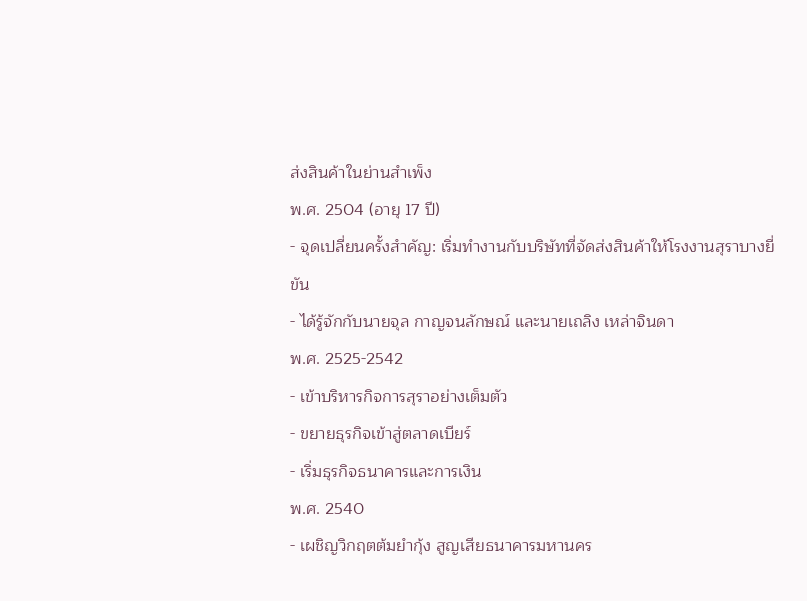ส่งสินค้าในย่านสำเพ็ง
พ.ศ. 2504 (อายุ 17 ปี)
- จุดเปลี่ยนครั้งสำคัญ: เริ่มทำงานกับบริษัทที่จัดส่งสินค้าให้โรงงานสุราบางยี่ขัน
- ได้รู้จักกับนายจุล กาญจนลักษณ์ และนายเถลิง เหล่าจินดา
พ.ศ. 2525-2542
- เข้าบริหารกิจการสุราอย่างเต็มตัว
- ขยายธุรกิจเข้าสู่ตลาดเบียร์
- เริ่มธุรกิจธนาคารและการเงิน
พ.ศ. 2540
- เผชิญวิกฤตต้มยำกุ้ง สูญเสียธนาคารมหานคร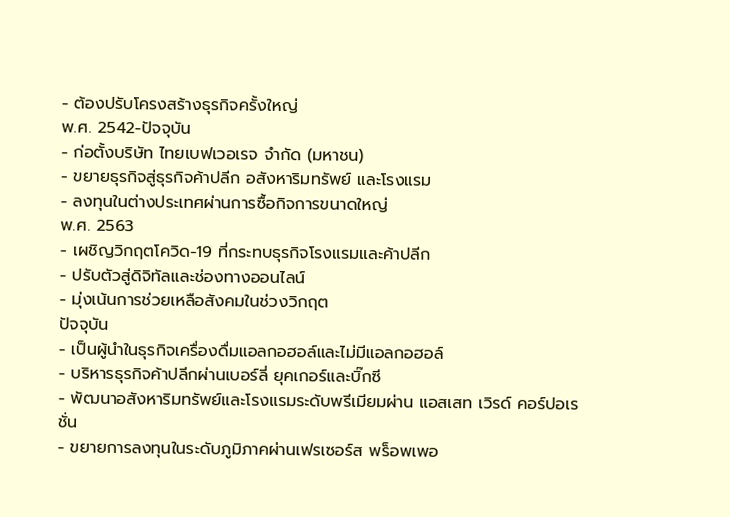- ต้องปรับโครงสร้างธุรกิจครั้งใหญ่
พ.ศ. 2542-ปัจจุบัน
- ก่อตั้งบริษัท ไทยเบฟเวอเรจ จำกัด (มหาชน)
- ขยายธุรกิจสู่ธุรกิจค้าปลีก อสังหาริมทรัพย์ และโรงแรม
- ลงทุนในต่างประเทศผ่านการซื้อกิจการขนาดใหญ่
พ.ศ. 2563
- เผชิญวิกฤตโควิด-19 ที่กระทบธุรกิจโรงแรมและค้าปลีก
- ปรับตัวสู่ดิจิทัลและช่องทางออนไลน์
- มุ่งเน้นการช่วยเหลือสังคมในช่วงวิกฤต
ปัจจุบัน
- เป็นผู้นำในธุรกิจเครื่องดื่มแอลกอฮอล์และไม่มีแอลกอฮอล์
- บริหารธุรกิจค้าปลีกผ่านเบอร์ลี่ ยุคเกอร์และบิ๊กซี
- พัฒนาอสังหาริมทรัพย์และโรงแรมระดับพรีเมียมผ่าน แอสเสท เวิรด์ คอร์ปอเรชั่น
- ขยายการลงทุนในระดับภูมิภาคผ่านเฟรเซอร์ส พร็อพเพอ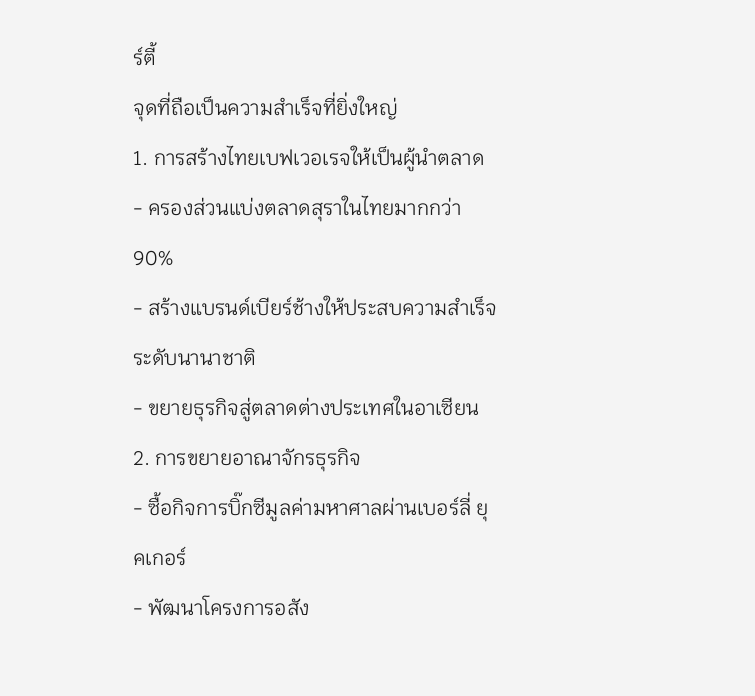ร์ตี้
จุดที่ถือเป็นความสำเร็จที่ยิ่งใหญ่
1. การสร้างไทยเบฟเวอเรจให้เป็นผู้นำตลาด
- ครองส่วนแบ่งตลาดสุราในไทยมากกว่า 90%
- สร้างแบรนด์เบียร์ช้างให้ประสบความสำเร็จระดับนานาชาติ
- ขยายธุรกิจสู่ตลาดต่างประเทศในอาเซียน
2. การขยายอาณาจักรธุรกิจ
- ซื้อกิจการบิ๊กซีมูลค่ามหาศาลผ่านเบอร์ลี่ ยุคเกอร์
- พัฒนาโครงการอสัง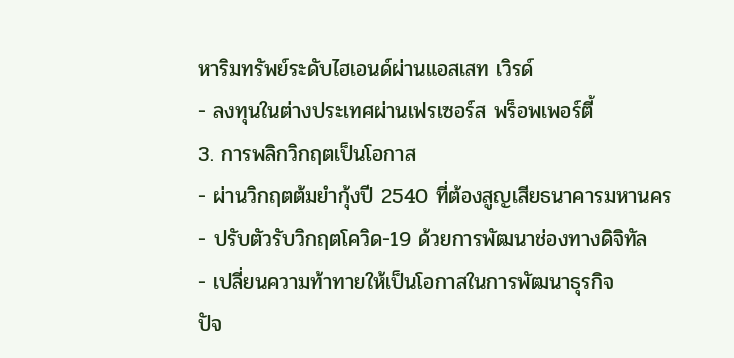หาริมทรัพย์ระดับไฮเอนด์ผ่านแอสเสท เวิรด์
- ลงทุนในต่างประเทศผ่านเฟรเซอร์ส พร็อพเพอร์ตี้
3. การพลิกวิกฤตเป็นโอกาส
- ผ่านวิกฤตต้มยำกุ้งปี 2540 ที่ต้องสูญเสียธนาคารมหานคร
- ปรับตัวรับวิกฤตโควิด-19 ด้วยการพัฒนาช่องทางดิจิทัล
- เปลี่ยนความท้าทายให้เป็นโอกาสในการพัฒนาธุรกิจ
ปัจ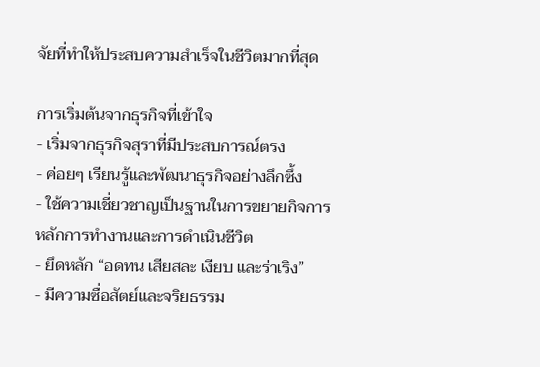จัยที่ทำให้ประสบความสำเร็จในชีวิตมากที่สุด

การเริ่มต้นจากธุรกิจที่เข้าใจ
- เริ่มจากธุรกิจสุราที่มีประสบการณ์ตรง
- ค่อยๆ เรียนรู้และพัฒนาธุรกิจอย่างลึกซึ้ง
- ใช้ความเชี่ยวชาญเป็นฐานในการขยายกิจการ
หลักการทำงานและการดำเนินชีวิต
- ยึดหลัก “อดทน เสียสละ เงียบ และร่าเริง”
- มีความซื่อสัตย์และจริยธรรม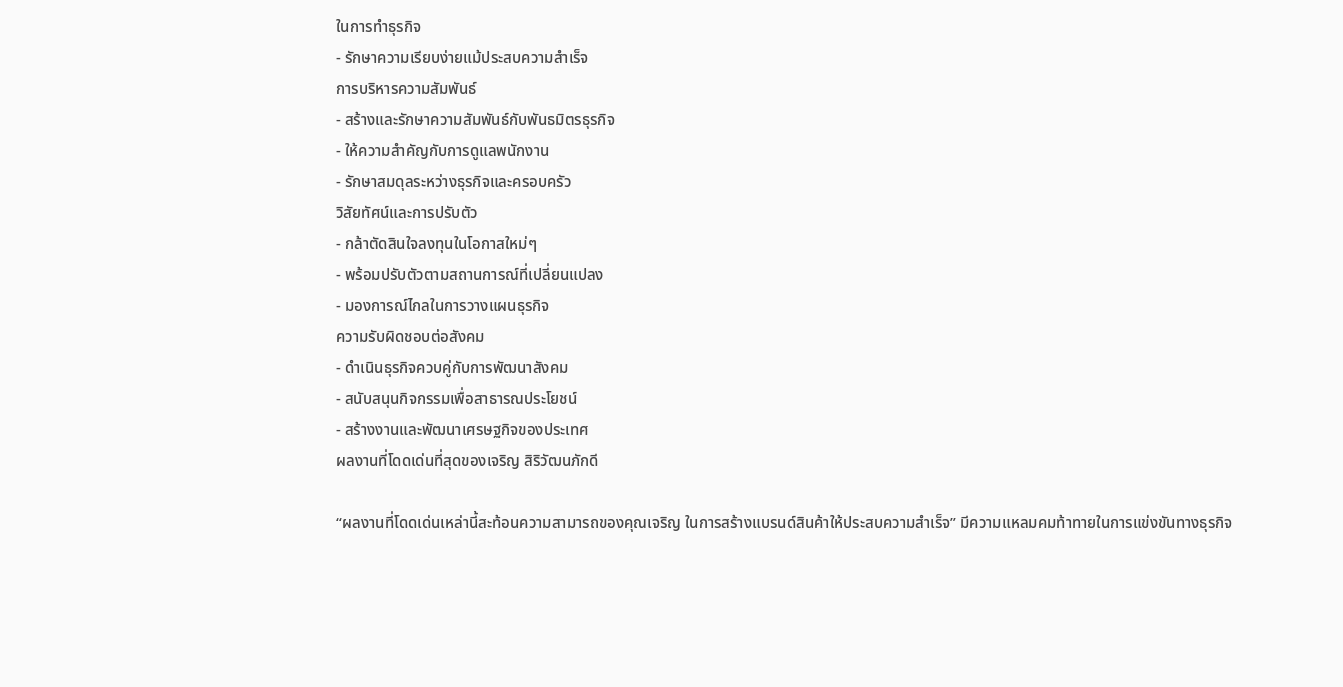ในการทำธุรกิจ
- รักษาความเรียบง่ายแม้ประสบความสำเร็จ
การบริหารความสัมพันธ์
- สร้างและรักษาความสัมพันธ์กับพันธมิตรธุรกิจ
- ให้ความสำคัญกับการดูแลพนักงาน
- รักษาสมดุลระหว่างธุรกิจและครอบครัว
วิสัยทัศน์และการปรับตัว
- กล้าตัดสินใจลงทุนในโอกาสใหม่ๆ
- พร้อมปรับตัวตามสถานการณ์ที่เปลี่ยนแปลง
- มองการณ์ไกลในการวางแผนธุรกิจ
ความรับผิดชอบต่อสังคม
- ดำเนินธุรกิจควบคู่กับการพัฒนาสังคม
- สนับสนุนกิจกรรมเพื่อสาธารณประโยชน์
- สร้างงานและพัฒนาเศรษฐกิจของประเทศ
ผลงานที่โดดเด่นที่สุดของเจริญ สิริวัฒนภักดี

“ผลงานที่โดดเด่นเหล่านี้สะท้อนความสามารถของคุณเจริญ ในการสร้างแบรนด์สินค้าให้ประสบความสำเร็จ” มีความแหลมคมท้าทายในการแข่งขันทางธุรกิจ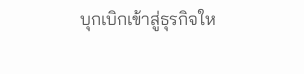บุกเบิกเข้าสู่ธุรกิจให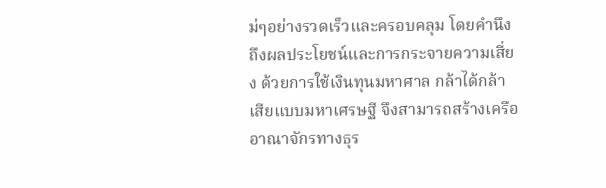ม่ๆอย่างรวดเร็วและครอบคลุม โดยคำนึงถึงผลประโยชน์และการกระจายความเสี่ยง ด้วยการใช้เงินทุนมหาศาล กล้าได้กล้าเสียแบบมหาเศรษฐี จึงสามารถสร้างเครืออาณาจักรทางธุร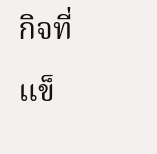กิจที่แข็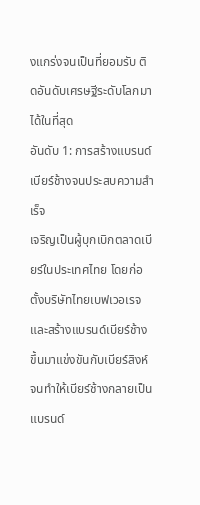งแกร่งจนเป็นที่ยอมรับ ติดอันดับเศรษฐีระดับโลกมาได้ในที่สุด
อันดับ 1: การสร้างแบรนด์เบียร์ช้างจนประสบความสำเร็จ
เจริญเป็นผู้บุกเบิกตลาดเบียร์ในประเทศไทย โดยก่อตั้งบริษัทไทยเบฟเวอเรจและสร้างแบรนด์เบียร์ช้างขึ้นมาแข่งขันกับเบียร์สิงห์ จนทำให้เบียร์ช้างกลายเป็นแบรนด์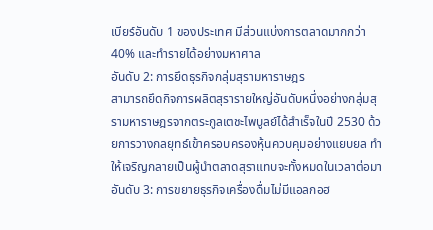เบียร์อันดับ 1 ของประเทศ มีส่วนแบ่งการตลาดมากกว่า 40% และทำรายได้อย่างมหาศาล
อันดับ 2: การยึดธุรกิจกลุ่มสุรามหาราษฎร
สามารถยึดกิจการผลิตสุรารายใหญ่อันดับหนึ่งอย่างกลุ่มสุรามหาราษฎรจากตระกูลเตชะไพบูลย์ได้สำเร็จในปี 2530 ด้วยการวางกลยุทธ์เข้าครอบครองหุ้นควบคุมอย่างแยบยล ทำให้เจริญกลายเป็นผู้นำตลาดสุราแทบจะทั้งหมดในเวลาต่อมา
อันดับ 3: การขยายธุรกิจเครื่องดื่มไม่มีแอลกอฮ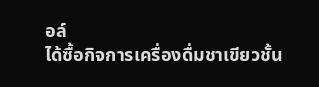อล์
ได้ซื้อกิจการเครื่องดื่มชาเขียวชั้น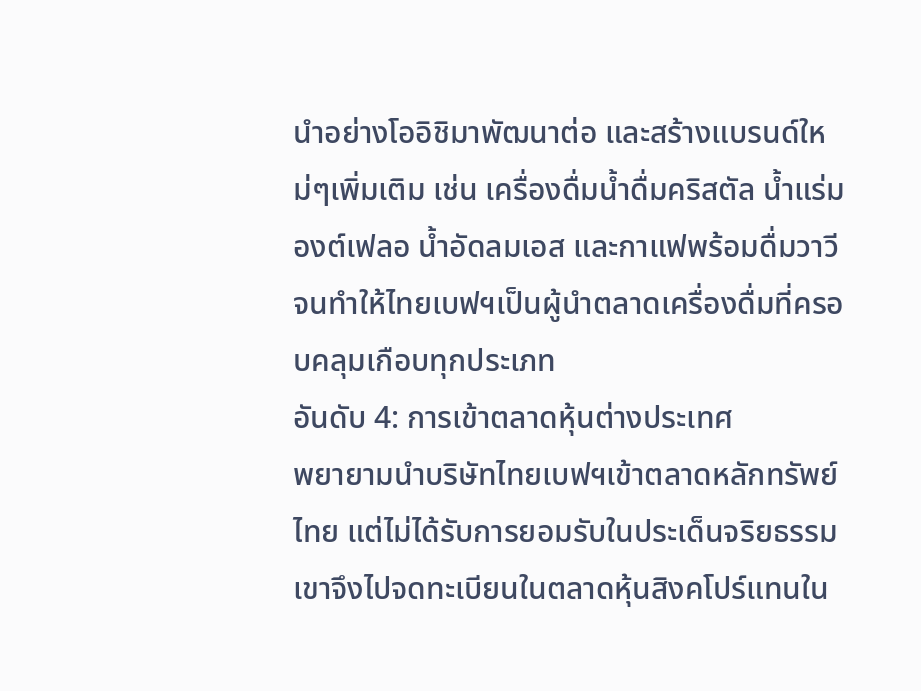นำอย่างโออิชิมาพัฒนาต่อ และสร้างแบรนด์ใหม่ๆเพิ่มเติม เช่น เครื่องดื่มน้ำดื่มคริสตัล น้ำแร่มองต์เฟลอ น้ำอัดลมเอส และกาแฟพร้อมดื่มวาวี จนทำให้ไทยเบฟฯเป็นผู้นำตลาดเครื่องดื่มที่ครอบคลุมเกือบทุกประเภท
อันดับ 4: การเข้าตลาดหุ้นต่างประเทศ
พยายามนำบริษัทไทยเบฟฯเข้าตลาดหลักทรัพย์ไทย แต่ไม่ได้รับการยอมรับในประเด็นจริยธรรม เขาจึงไปจดทะเบียนในตลาดหุ้นสิงคโปร์แทนใน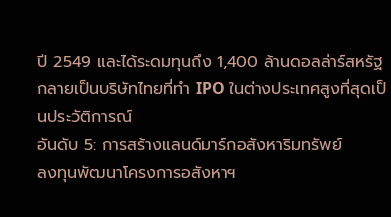ปี 2549 และได้ระดมทุนถึง 1,400 ล้านดอลล่าร์สหรัฐ กลายเป็นบริษัทไทยที่ทำ IPO ในต่างประเทศสูงที่สุดเป็นประวัติการณ์
อันดับ 5: การสร้างแลนด์มาร์กอสังหาริมทรัพย์
ลงทุนพัฒนาโครงการอสังหาฯ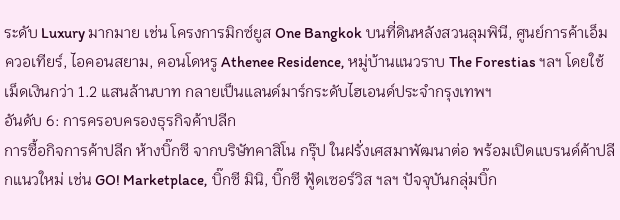ระดับ Luxury มากมาย เช่น โครงการมิกซ์ยูส One Bangkok บนที่ดินหลังสวนลุมพินี, ศูนย์การค้าเอ็มควอเทียร์, ไอคอนสยาม, คอนโดหรู Athenee Residence, หมู่บ้านแนวราบ The Forestias ฯลฯ โดยใช้เม็ดเงินกว่า 1.2 แสนล้านบาท กลายเป็นแลนด์มาร์กระดับไฮเอนด์ประจำกรุงเทพฯ
อันดับ 6: การครอบครองธุรกิจค้าปลีก
การซื้อกิจการค้าปลีก ห้างบิ๊กซี จากบริษัทคาสิโน กรุ๊ป ในฝรั่งเศสมาพัฒนาต่อ พร้อมเปิดแบรนด์ค้าปลีกแนวใหม่ เช่น GO! Marketplace, บิ๊กซี มินิ, บิ๊กซี ฟู้ดเซอร์วิส ฯลฯ ปัจจุบันกลุ่มบิ๊ก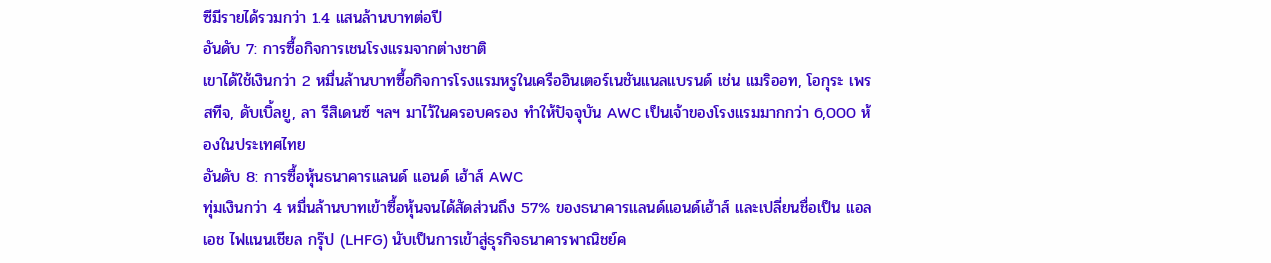ซีมีรายได้รวมกว่า 1.4 แสนล้านบาทต่อปี
อันดับ 7: การซื้อกิจการเชนโรงแรมจากต่างชาติ
เขาได้ใช้เงินกว่า 2 หมื่นล้านบาทซื้อกิจการโรงแรมหรูในเครืออินเตอร์เนชันแนลแบรนด์ เช่น แมริออท, โอกุระ เพรสทีจ, ดับเบิ้ลยู, ลา รีสิเดนซ์ ฯลฯ มาไว้ในครอบครอง ทำให้ปัจจุบัน AWC เป็นเจ้าของโรงแรมมากกว่า 6,000 ห้องในประเทศไทย
อันดับ 8: การซื้อหุ้นธนาคารแลนด์ แอนด์ เฮ้าส์ AWC
ทุ่มเงินกว่า 4 หมื่นล้านบาทเข้าซื้อหุ้นจนได้สัดส่วนถึง 57% ของธนาคารแลนด์แอนด์เฮ้าส์ และเปลี่ยนชื่อเป็น แอล เอช ไฟแนนเชียล กรุ๊ป (LHFG) นับเป็นการเข้าสู่ธุรกิจธนาคารพาณิชย์ค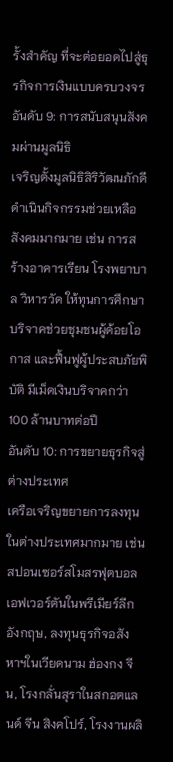รั้งสำคัญ ที่จะต่อยอดไปสู่ธุรกิจการเงินแบบครบวงจร
อันดับ 9: การสนับสนุนสังคมผ่านมูลนิธิ
เจริญตั้งมูลนิธิสิริวัฒนภักดี ดำเนินกิจกรรมช่วยเหลือสังคมมากมาย เช่น การสร้างอาคารเรียน โรงพยาบาล วิหารวัด ให้ทุนการศึกษา บริจาคช่วยชุมชนผู้ด้อยโอกาส และฟื้นฟูผู้ประสบภัยพิบัติ มีเม็ดเงินบริจาคกว่า 100 ล้านบาทต่อปี
อันดับ 10: การขยายธุรกิจสู่ต่างประเทศ
เครือเจริญขยายการลงทุนในต่างประเทศมากมาย เช่น สปอนเซอร์สโมสรฟุตบอลเอฟเวอร์ตันในพรีเมียร์ลีกอังกฤษ, ลงทุนธุรกิจอสังหาฯในเวียดนาม ฮ่องกง จีน, โรงกลั่นสุราในสกอตแลนด์ จีน สิงคโปร์, โรงงานผลิ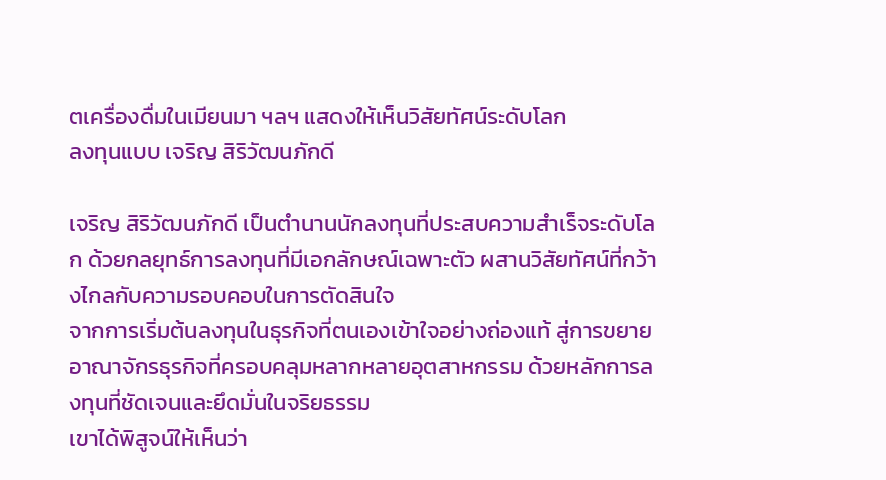ตเครื่องดื่มในเมียนมา ฯลฯ แสดงให้เห็นวิสัยทัศน์ระดับโลก
ลงทุนแบบ เจริญ สิริวัฒนภักดี

เจริญ สิริวัฒนภักดี เป็นตำนานนักลงทุนที่ประสบความสำเร็จระดับโลก ด้วยกลยุทธ์การลงทุนที่มีเอกลักษณ์เฉพาะตัว ผสานวิสัยทัศน์ที่กว้างไกลกับความรอบคอบในการตัดสินใจ
จากการเริ่มต้นลงทุนในธุรกิจที่ตนเองเข้าใจอย่างถ่องแท้ สู่การขยายอาณาจักรธุรกิจที่ครอบคลุมหลากหลายอุตสาหกรรม ด้วยหลักการลงทุนที่ชัดเจนและยึดมั่นในจริยธรรม
เขาได้พิสูจน์ให้เห็นว่า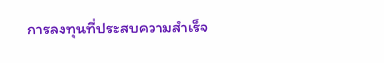การลงทุนที่ประสบความสำเร็จ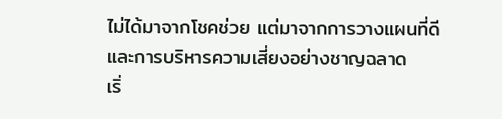ไม่ได้มาจากโชคช่วย แต่มาจากการวางแผนที่ดีและการบริหารความเสี่ยงอย่างชาญฉลาด
เริ่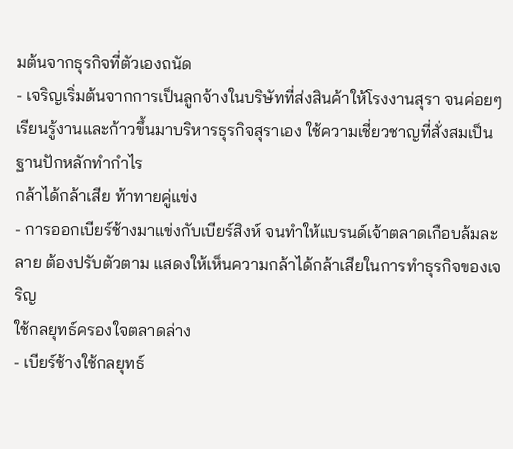มต้นจากธุรกิจที่ตัวเองถนัด
- เจริญเริ่มต้นจากการเป็นลูกจ้างในบริษัทที่ส่งสินค้าให้โรงงานสุรา จนค่อยๆ เรียนรู้งานและก้าวขึ้นมาบริหารธุรกิจสุราเอง ใช้ความเชี่ยวชาญที่สั่งสมเป็นฐานปักหลักทำกำไร
กล้าได้กล้าเสีย ท้าทายคู่แข่ง
- การออกเบียร์ช้างมาแข่งกับเบียร์สิงห์ จนทำให้แบรนด์เจ้าตลาดเกือบล้มละลาย ต้องปรับตัวตาม แสดงให้เห็นความกล้าได้กล้าเสียในการทำธุรกิจของเจริญ
ใช้กลยุทธ์ครองใจตลาดล่าง
- เบียร์ช้างใช้กลยุทธ์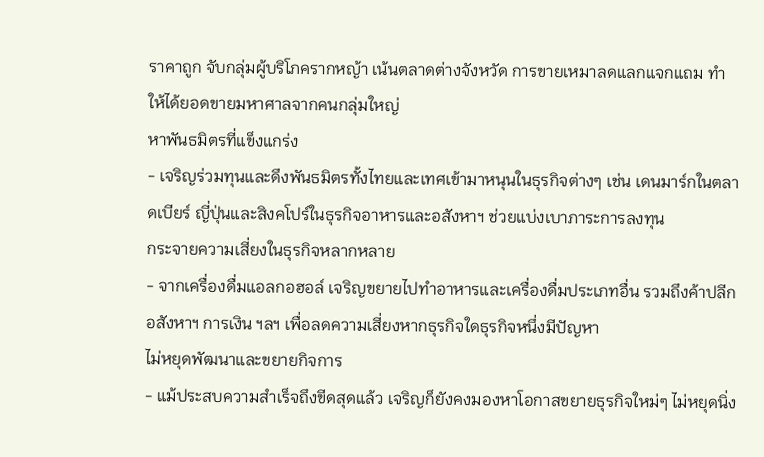ราคาถูก จับกลุ่มผู้บริโภครากหญ้า เน้นตลาดต่างจังหวัด การขายเหมาลดแลกแจกแถม ทำให้ได้ยอดขายมหาศาลจากคนกลุ่มใหญ่
หาพันธมิตรที่แข็งแกร่ง
- เจริญร่วมทุนและดึงพันธมิตรทั้งไทยและเทศเข้ามาหนุนในธุรกิจต่างๆ เช่น เดนมาร์กในตลาดเบียร์ ญี่ปุ่นและสิงคโปร์ในธุรกิจอาหารและอสังหาฯ ช่วยแบ่งเบาภาระการลงทุน
กระจายความเสี่ยงในธุรกิจหลากหลาย
- จากเครื่องดื่มแอลกอฮอล์ เจริญขยายไปทำอาหารและเครื่องดื่มประเภทอื่น รวมถึงค้าปลีก อสังหาฯ การเงิน ฯลฯ เพื่อลดความเสี่ยงหากธุรกิจใดธุรกิจหนึ่งมีปัญหา
ไม่หยุดพัฒนาและขยายกิจการ
- แม้ประสบความสำเร็จถึงขีดสุดแล้ว เจริญก็ยังคงมองหาโอกาสขยายธุรกิจใหม่ๆ ไม่หยุดนิ่ง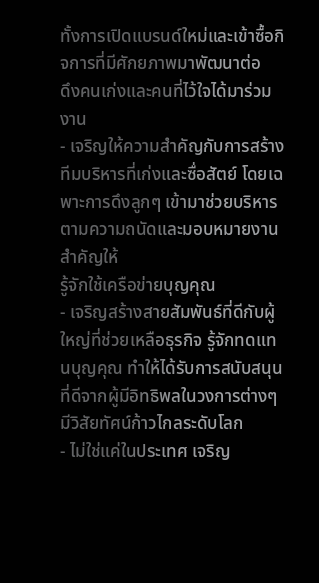ทั้งการเปิดแบรนด์ใหม่และเข้าซื้อกิจการที่มีศักยภาพมาพัฒนาต่อ
ดึงคนเก่งและคนที่ไว้ใจได้มาร่วมงาน
- เจริญให้ความสำคัญกับการสร้างทีมบริหารที่เก่งและซื่อสัตย์ โดยเฉพาะการดึงลูกๆ เข้ามาช่วยบริหารตามความถนัดและมอบหมายงานสำคัญให้
รู้จักใช้เครือข่ายบุญคุณ
- เจริญสร้างสายสัมพันธ์ที่ดีกับผู้ใหญ่ที่ช่วยเหลือธุรกิจ รู้จักทดแทนบุญคุณ ทำให้ได้รับการสนับสนุนที่ดีจากผู้มีอิทธิพลในวงการต่างๆ
มีวิสัยทัศน์ก้าวไกลระดับโลก
- ไม่ใช่แค่ในประเทศ เจริญ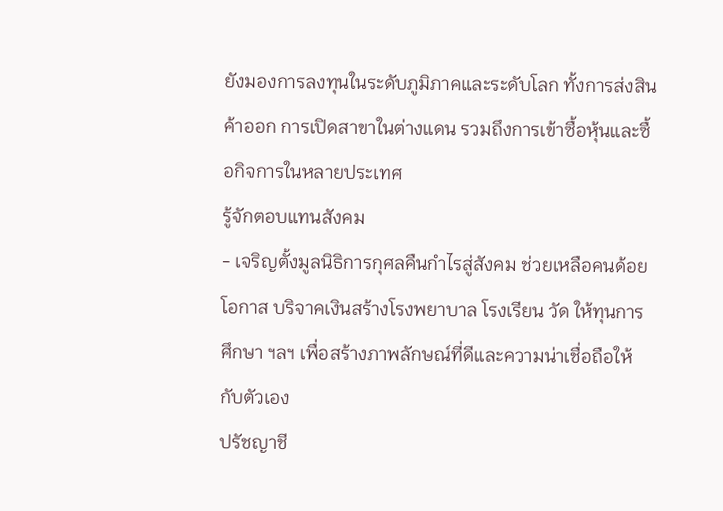ยังมองการลงทุนในระดับภูมิภาคและระดับโลก ทั้งการส่งสินค้าออก การเปิดสาขาในต่างแดน รวมถึงการเข้าซื้อหุ้นและซื้อกิจการในหลายประเทศ
รู้จักตอบแทนสังคม
- เจริญตั้งมูลนิธิการกุศลคืนกำไรสู่สังคม ช่วยเหลือคนด้อยโอกาส บริจาคเงินสร้างโรงพยาบาล โรงเรียน วัด ให้ทุนการศึกษา ฯลฯ เพื่อสร้างภาพลักษณ์ที่ดีและความน่าเชื่อถือให้กับตัวเอง
ปรัชญาชี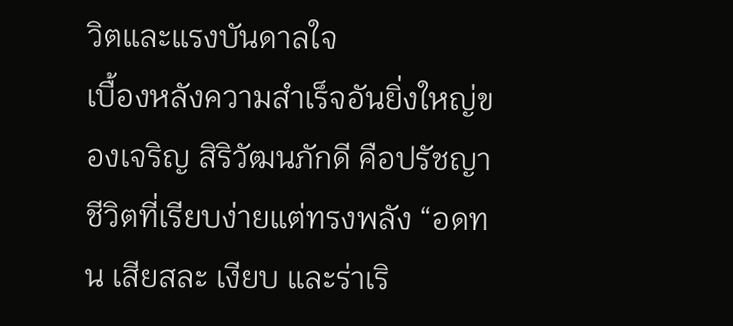วิตและแรงบันดาลใจ
เบื้องหลังความสำเร็จอันยิ่งใหญ่ของเจริญ สิริวัฒนภักดี คือปรัชญาชีวิตที่เรียบง่ายแต่ทรงพลัง “อดทน เสียสละ เงียบ และร่าเริ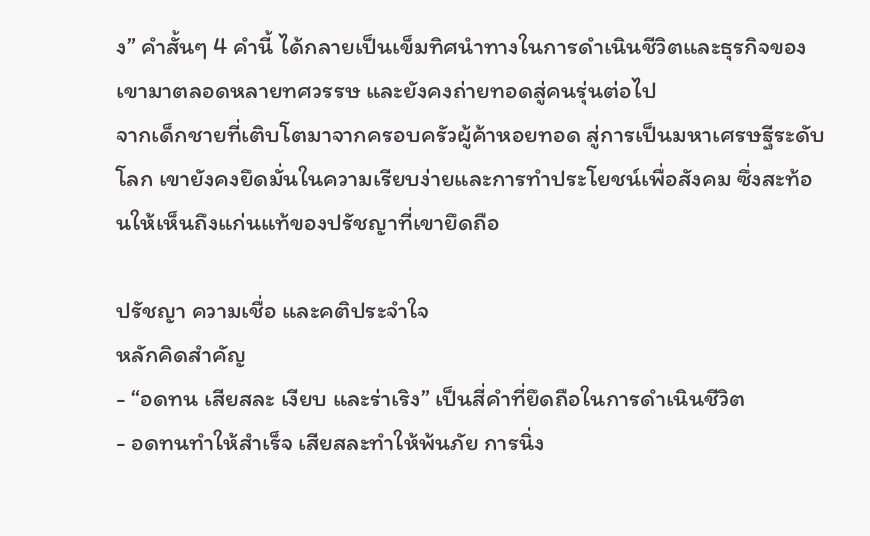ง” คำสั้นๆ 4 คำนี้ ได้กลายเป็นเข็มทิศนำทางในการดำเนินชีวิตและธุรกิจของเขามาตลอดหลายทศวรรษ และยังคงถ่ายทอดสู่คนรุ่นต่อไป
จากเด็กชายที่เติบโตมาจากครอบครัวผู้ค้าหอยทอด สู่การเป็นมหาเศรษฐีระดับโลก เขายังคงยึดมั่นในความเรียบง่ายและการทำประโยชน์เพื่อสังคม ซึ่งสะท้อนให้เห็นถึงแก่นแท้ของปรัชญาที่เขายึดถือ

ปรัชญา ความเชื่อ และคติประจำใจ
หลักคิดสำคัญ
- “อดทน เสียสละ เงียบ และร่าเริง” เป็นสี่คำที่ยึดถือในการดำเนินชีวิต
- อดทนทำให้สำเร็จ เสียสละทำให้พ้นภัย การนิ่ง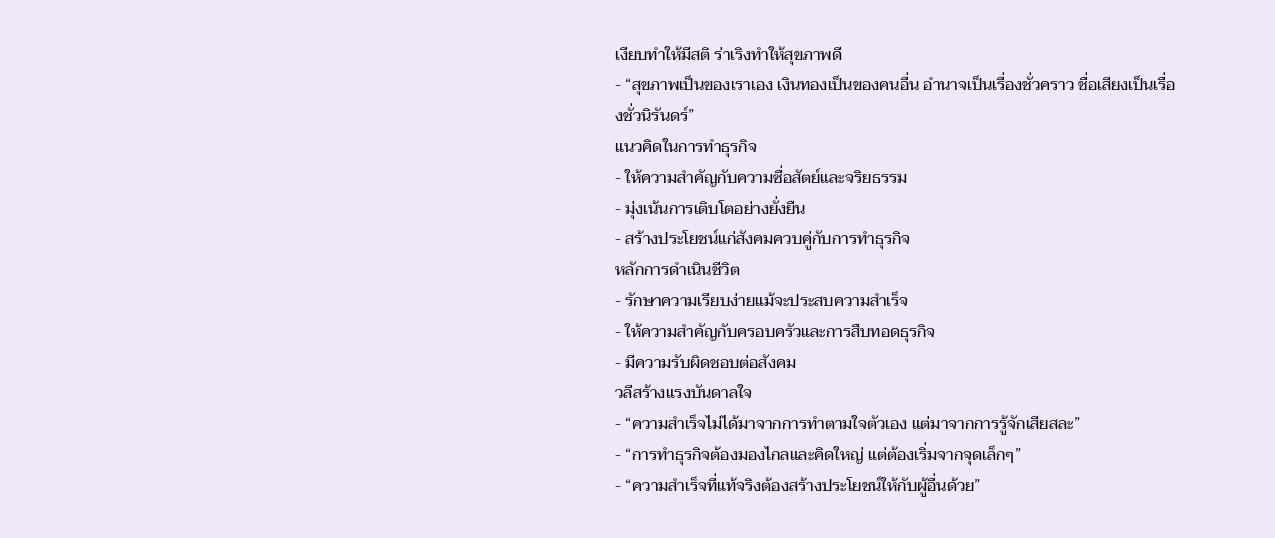เงียบทำให้มีสติ ร่าเริงทำให้สุขภาพดี
- “สุขภาพเป็นของเราเอง เงินทองเป็นของคนอื่น อำนาจเป็นเรื่องชั่วคราว ชื่อเสียงเป็นเรื่องชั่วนิรันดร์”
แนวคิดในการทำธุรกิจ
- ให้ความสำคัญกับความซื่อสัตย์และจริยธรรม
- มุ่งเน้นการเติบโตอย่างยั่งยืน
- สร้างประโยชน์แก่สังคมควบคู่กับการทำธุรกิจ
หลักการดำเนินชีวิต
- รักษาความเรียบง่ายแม้จะประสบความสำเร็จ
- ให้ความสำคัญกับครอบครัวและการสืบทอดธุรกิจ
- มีความรับผิดชอบต่อสังคม
วลีสร้างแรงบันดาลใจ
- “ความสำเร็จไม่ได้มาจากการทำตามใจตัวเอง แต่มาจากการรู้จักเสียสละ”
- “การทำธุรกิจต้องมองไกลและคิดใหญ่ แต่ต้องเริ่มจากจุดเล็กๆ”
- “ความสำเร็จที่แท้จริงต้องสร้างประโยชน์ให้กับผู้อื่นด้วย”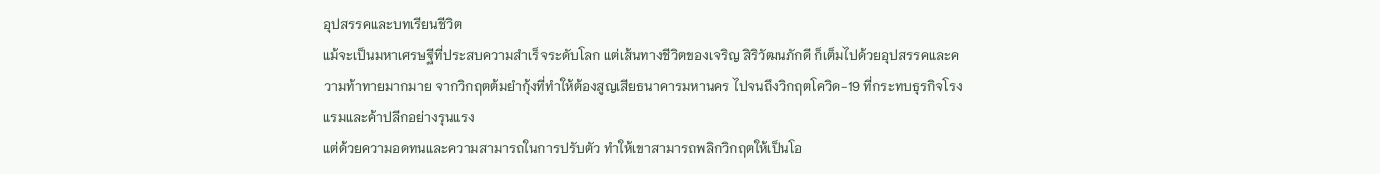อุปสรรคและบทเรียนชีวิต
แม้จะเป็นมหาเศรษฐีที่ประสบความสำเร็จระดับโลก แต่เส้นทางชีวิตของเจริญ สิริวัฒนภักดี ก็เต็มไปด้วยอุปสรรคและความท้าทายมากมาย จากวิกฤตต้มยำกุ้งที่ทำให้ต้องสูญเสียธนาคารมหานคร ไปจนถึงวิกฤตโควิด-19 ที่กระทบธุรกิจโรงแรมและค้าปลีกอย่างรุนแรง
แต่ด้วยความอดทนและความสามารถในการปรับตัว ทำให้เขาสามารถพลิกวิกฤตให้เป็นโอ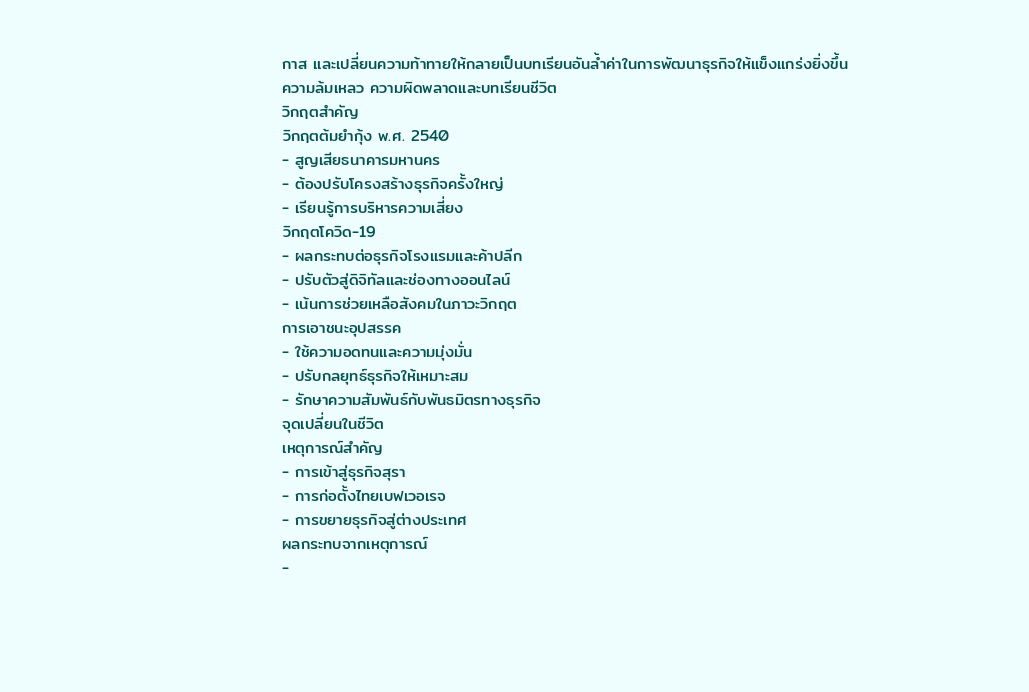กาส และเปลี่ยนความท้าทายให้กลายเป็นบทเรียนอันล้ำค่าในการพัฒนาธุรกิจให้แข็งแกร่งยิ่งขึ้น
ความล้มเหลว ความผิดพลาดและบทเรียนชีวิต
วิกฤตสำคัญ
วิกฤตต้มยำกุ้ง พ.ศ. 2540
- สูญเสียธนาคารมหานคร
- ต้องปรับโครงสร้างธุรกิจครั้งใหญ่
- เรียนรู้การบริหารความเสี่ยง
วิกฤตโควิด-19
- ผลกระทบต่อธุรกิจโรงแรมและค้าปลีก
- ปรับตัวสู่ดิจิทัลและช่องทางออนไลน์
- เน้นการช่วยเหลือสังคมในภาวะวิกฤต
การเอาชนะอุปสรรค
- ใช้ความอดทนและความมุ่งมั่น
- ปรับกลยุทธ์ธุรกิจให้เหมาะสม
- รักษาความสัมพันธ์กับพันธมิตรทางธุรกิจ
จุดเปลี่ยนในชีวิต
เหตุการณ์สำคัญ
- การเข้าสู่ธุรกิจสุรา
- การก่อตั้งไทยเบฟเวอเรจ
- การขยายธุรกิจสู่ต่างประเทศ
ผลกระทบจากเหตุการณ์
-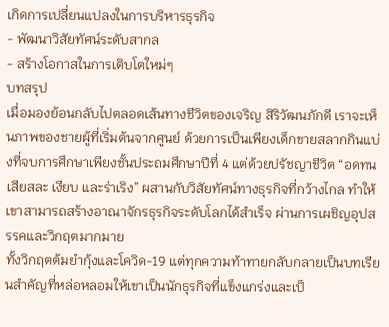เกิดการเปลี่ยนแปลงในการบริหารธุรกิจ
- พัฒนาวิสัยทัศน์ระดับสากล
- สร้างโอกาสในการเติบโตใหม่ๆ
บทสรุป
เมื่อมองย้อนกลับไปตลอดเส้นทางชีวิตของเจริญ สิริวัฒนภักดี เราจะเห็นภาพของชายผู้ที่เริ่มต้นจากศูนย์ ด้วยการเป็นเพียงเด็กขายสลากกินแบ่งที่จบการศึกษาเพียงชั้นประถมศึกษาปีที่ 4 แต่ด้วยปรัชญาชีวิต “อดทน เสียสละ เงียบ และร่าเริง” ผสานกับวิสัยทัศน์ทางธุรกิจที่กว้างไกล ทำให้เขาสามารถสร้างอาณาจักรธุรกิจระดับโลกได้สำเร็จ ผ่านการเผชิญอุปสรรคและวิกฤตมากมาย
ทั้งวิกฤตต้มยำกุ้งและโควิด-19 แต่ทุกความท้าทายกลับกลายเป็นบทเรียนสำคัญที่หล่อหลอมให้เขาเป็นนักธุรกิจที่แข็งแกร่งและเป็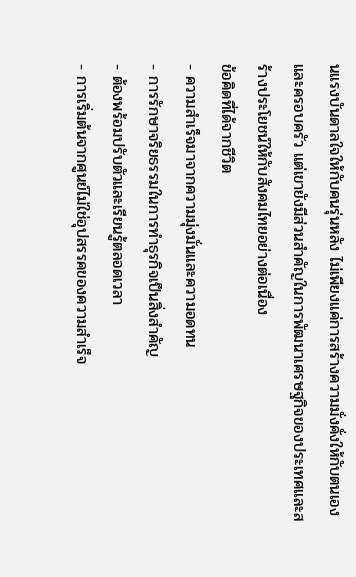นแรงบันดาลใจให้กับคนรุ่นหลัง ไม่เพียงแค่การสร้างความมั่งคั่งให้กับตนเองและครอบครัว แต่เขายังมีส่วนสำคัญในการพัฒนาเศรษฐกิจของประเทศและสร้างประโยชน์ให้กับสังคมไทยอย่างต่อเนื่อง
ข้อคิดที่ได้จากชีวิต
- ความสำเร็จมาจากความมุ่งมั่นและความอดทน
- การรักษาจริยธรรมในการทำธุรกิจเป็นสิ่งสำคัญ
- ต้องพร้อมปรับตัวและเรียนรู้ตลอดเวลา
- การเริ่มต้นจากศูนย์ไม่ใช่อุปสรรคของความสำเร็จ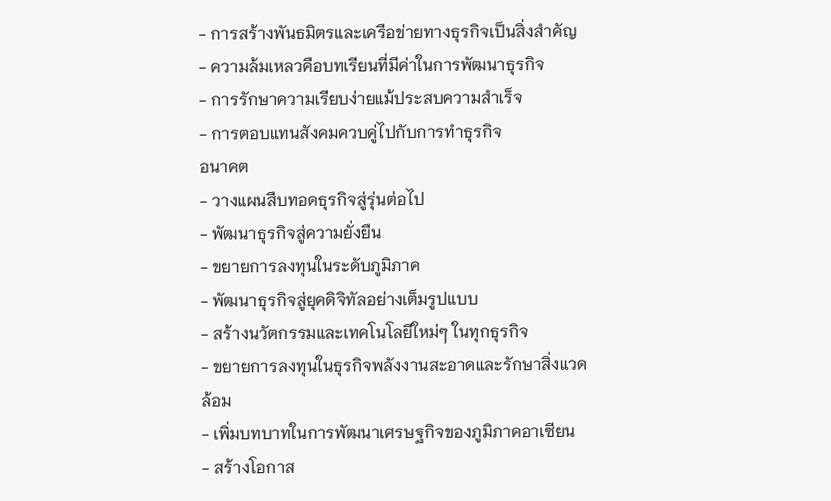- การสร้างพันธมิตรและเครือข่ายทางธุรกิจเป็นสิ่งสำคัญ
- ความล้มเหลวคือบทเรียนที่มีค่าในการพัฒนาธุรกิจ
- การรักษาความเรียบง่ายแม้ประสบความสำเร็จ
- การตอบแทนสังคมควบคู่ไปกับการทำธุรกิจ
อนาคต
- วางแผนสืบทอดธุรกิจสู่รุ่นต่อไป
- พัฒนาธุรกิจสู่ความยั่งยืน
- ขยายการลงทุนในระดับภูมิภาค
- พัฒนาธุรกิจสู่ยุคดิจิทัลอย่างเต็มรูปแบบ
- สร้างนวัตกรรมและเทคโนโลยีใหม่ๆ ในทุกธุรกิจ
- ขยายการลงทุนในธุรกิจพลังงานสะอาดและรักษาสิ่งแวดล้อม
- เพิ่มบทบาทในการพัฒนาเศรษฐกิจของภูมิภาคอาเซียน
- สร้างโอกาส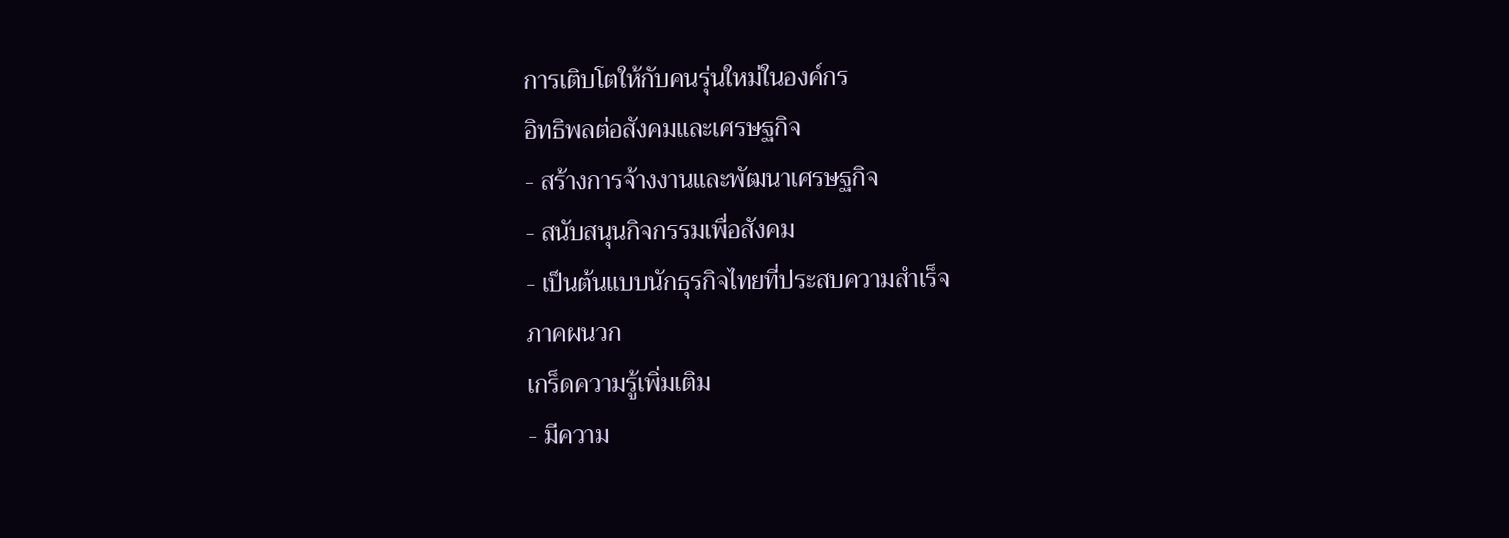การเติบโตให้กับคนรุ่นใหม่ในองค์กร
อิทธิพลต่อสังคมและเศรษฐกิจ
- สร้างการจ้างงานและพัฒนาเศรษฐกิจ
- สนับสนุนกิจกรรมเพื่อสังคม
- เป็นต้นแบบนักธุรกิจไทยที่ประสบความสำเร็จ
ภาคผนวก
เกร็ดความรู้เพิ่มเติม
- มีความ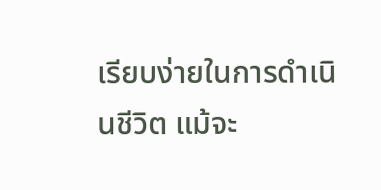เรียบง่ายในการดำเนินชีวิต แม้จะ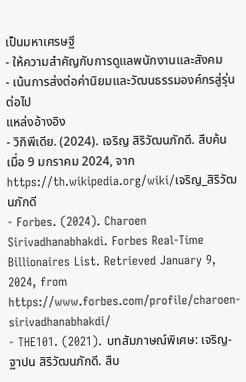เป็นมหาเศรษฐี
- ให้ความสำคัญกับการดูแลพนักงานและสังคม
- เน้นการส่งต่อค่านิยมและวัฒนธรรมองค์กรสู่รุ่นต่อไป
แหล่งอ้างอิง
- วิกิพีเดีย. (2024). เจริญ สิริวัฒนภักดี. สืบค้นเมื่อ 9 มกราคม 2024, จาก https://th.wikipedia.org/wiki/เจริญ_สิริวัฒนภักดี
- Forbes. (2024). Charoen Sirivadhanabhakdi. Forbes Real-Time Billionaires List. Retrieved January 9, 2024, from https://www.forbes.com/profile/charoen-sirivadhanabhakdi/
- THE101. (2021). บทสัมภาษณ์พิเศษ: เจริญ-ฐาปน สิริวัฒนภักดี. สืบ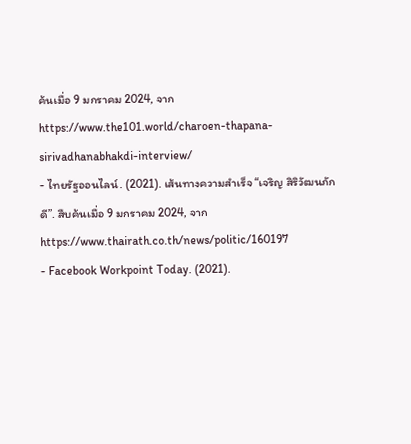ค้นเมื่อ 9 มกราคม 2024, จาก https://www.the101.world/charoen-thapana-sirivadhanabhakdi-interview/
- ไทยรัฐออนไลน์. (2021). เส้นทางความสำเร็จ “เจริญ สิริวัฒนภักดี”. สืบค้นเมื่อ 9 มกราคม 2024, จาก https://www.thairath.co.th/news/politic/160197
- Facebook Workpoint Today. (2021).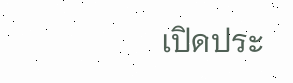เปิดประ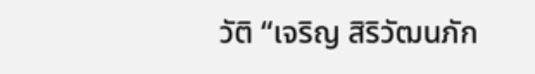วัติ “เจริญ สิริวัฒนภัก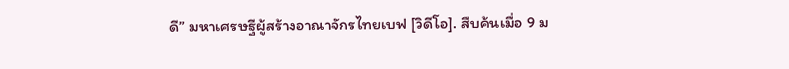ดี” มหาเศรษฐีผู้สร้างอาณาจักรไทยเบฟ [วิดีโอ]. สืบค้นเมื่อ 9 ม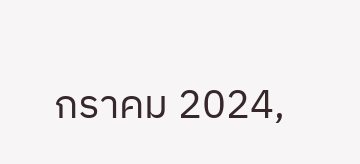กราคม 2024,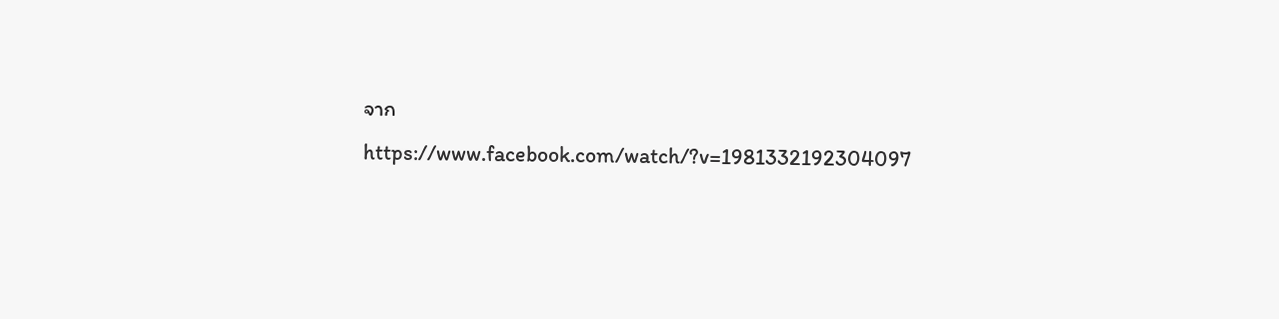จาก https://www.facebook.com/watch/?v=1981332192304097